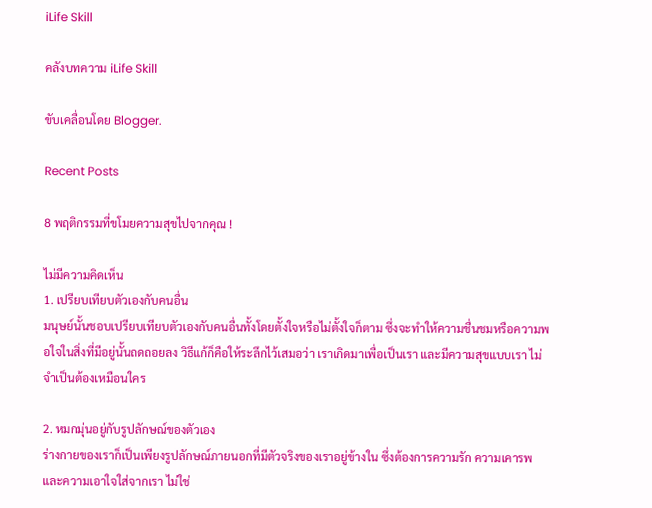iLife Skill

คลังบทความ iLife Skill

ขับเคลื่อนโดย Blogger.

Recent Posts

8 พฤติกรรมที่ขโมยความสุขไปจากคุณ !

ไม่มีความคิดเห็น
1. เปรียบเทียบตัวเองกับคนอื่น
มนุษย์นั้นชอบเปรียบเทียบตัวเองกับคนอื่นทั้งโดยตั้งใจหรือไม่ตั้งใจก็ตาม ซึ่งจะทำให้ความชื่นชมหรือความพอใจในสิ่งที่มีอยู่นั้นถดถอยลง วิธีแก้ก็คือให้ระลึกไว้เสมอว่า เราเกิดมาเพื่อเป็นเรา และมีความสุขแบบเรา ไม่จำเป็นต้องเหมือนใคร

2. หมกมุ่นอยู่กับรูปลักษณ์ของตัวเอง
ร่างกายของเราก็เป็นเพียงรูปลักษณ์ภายนอกที่มีตัวจริงของเราอยู่ข้างใน ซึ่งต้องการความรัก ความเคารพ และความเอาใจใส่จากเรา ไม่ใช่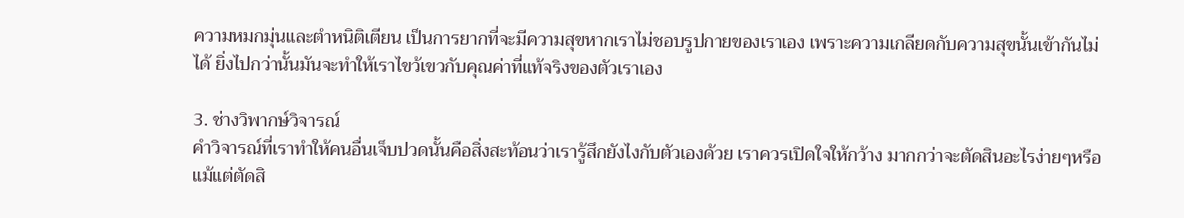ความหมกมุ่นและตำหนิติเตียน เป็นการยากที่จะมีความสุขหากเราไม่ชอบรูปกายของเราเอง เพราะความเกลียดกับความสุขนั้นเข้ากันไม่ได้ ยิ่งไปกว่านั้นมันจะทำให้เราไขว้เขวกับคุณค่าที่แท้จริงของตัวเราเอง

3. ช่างวิพากษ์วิจารณ์
คำวิจารณ์ที่เราทำให้คนอื่นเจ็บปวดนั้นคือสิ่งสะท้อนว่าเรารู้สึกยังไงกับตัวเองด้วย เราควรเปิดใจให้กว้าง มากกว่าจะตัดสินอะไรง่ายๆหรือแม้แต่ตัดสิ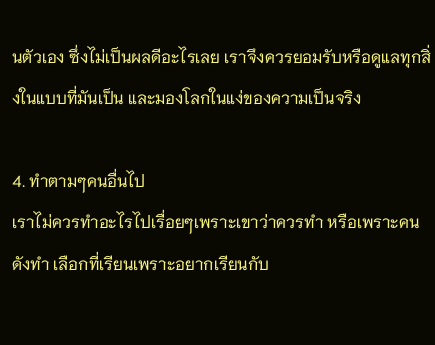นตัวเอง ซึ่งไม่เป็นผลดีอะไรเลย เราจึงควรยอมรับหรือดูแลทุกสิ่งในแบบที่มันเป็น และมองโลกในแง่ของความเป็นจริง

4. ทำตามๆคนอื่นไป
เราไม่ควรทำอะไรไปเรื่อยๆเพราะเขาว่าควรทำ หรือเพราะคนดังทำ เลือกที่เรียนเพราะอยากเรียนกับ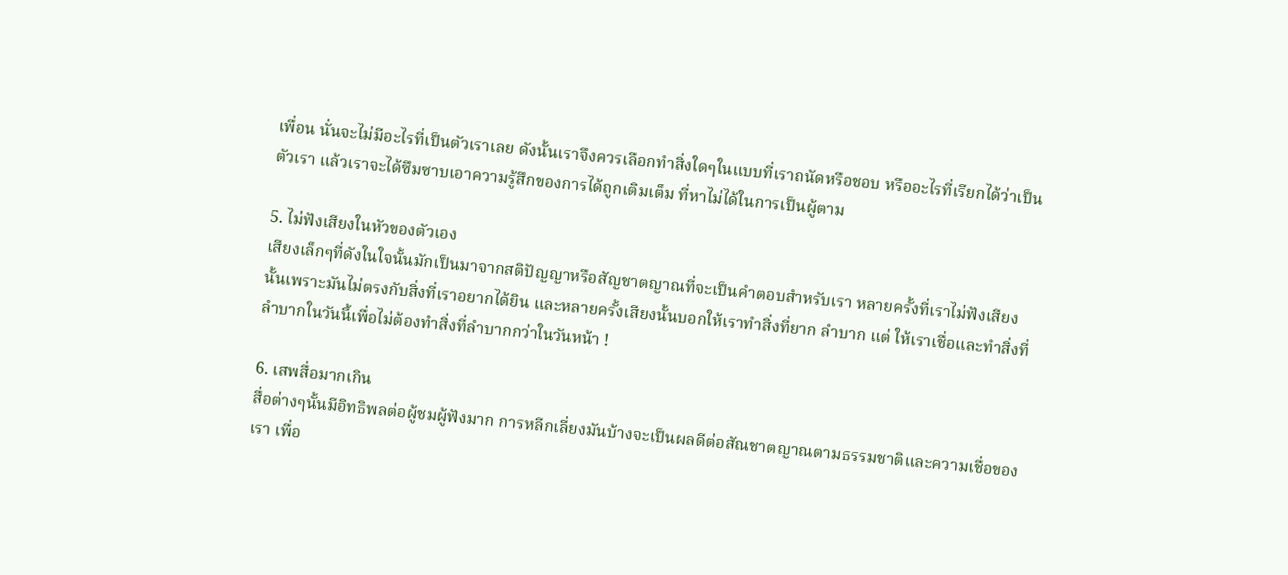เพื่อน นั่นจะไม่มีอะไรที่เป็นตัวเราเลย ดังนั้นเราจึงควรเลือกทำสิ่งใดๆในแบบที่เราถนัดหรือชอบ หรืออะไรที่เรียกได้ว่าเป็นตัวเรา แล้วเราจะได้ซึมซาบเอาความรู้สึกของการได้ถูกเติมเต็ม ที่หาไม่ได้ในการเป็นผู้ตาม

5. ไม่ฟังเสียงในหัวของตัวเอง
เสียงเล็กๆที่ดังในใจนั้นมักเป็นมาจากสติปัญญาหรือสัญชาตญาณที่จะเป็นคำตอบสำหรับเรา หลายครั้งที่เราไม่ฟังเสียงนั้นเพราะมันไม่ตรงกับสิ่งที่เราอยากได้ยิน และหลายครั้งเสียงนั้นบอกให้เราทำสิ่งที่ยาก ลำบาก แต่ ให้เราเชื่อและทำสิ่งที่ลำบากในวันนี้เพื่อไม่ต้องทำสิ่งที่ลำบากกว่าในวันหน้า !

6. เสพสื่อมากเกิน
สื่อต่างๆนั้นมีอิทธิพลต่อผู้ชมผู้ฟังมาก การหลีกเลี่ยงมันบ้างจะเป็นผลดีต่อสัณชาตญาณตามธรรมชาติและความเชื่อของเรา เพื่อ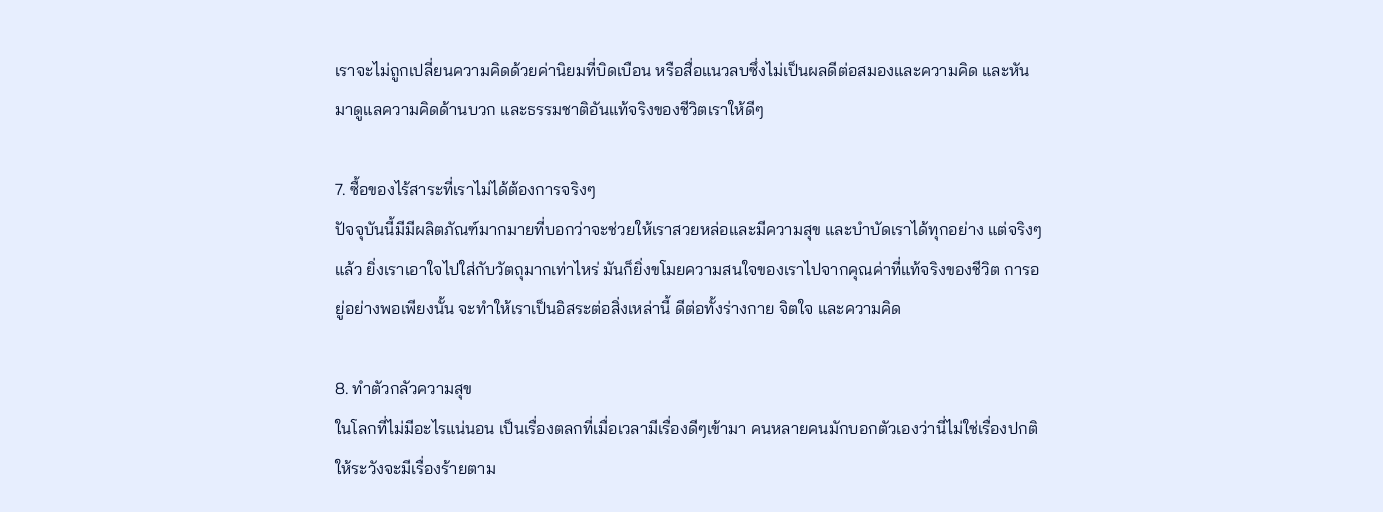เราจะไม่ถูกเปลี่ยนความคิดด้วยค่านิยมที่บิดเบือน หรือสื่อแนวลบซึ่งไม่เป็นผลดีต่อสมองและความคิด และหันมาดูแลความคิดด้านบวก และธรรมชาติอันแท้จริงของชีวิตเราให้ดีๆ

7. ซื้อของไร้สาระที่เราไม่ได้ต้องการจริงๆ
ปัจจุบันนี้มีมีผลิตภัณฑ์มากมายที่บอกว่าจะช่วยให้เราสวยหล่อและมีความสุข และบำบัดเราได้ทุกอย่าง แต่จริงๆแล้ว ยิ่งเราเอาใจไปใส่กับวัตถุมากเท่าไหร่ มันก็ยิ่งขโมยความสนใจของเราไปจากคุณค่าที่แท้จริงของชีวิต การอยู่อย่างพอเพียงนั้น จะทำให้เราเป็นอิสระต่อสิ่งเหล่านี้ ดีต่อทั้งร่างกาย จิตใจ และความคิด

8. ทำตัวกลัวความสุข
ในโลกที่ไม่มีอะไรแน่นอน เป็นเรื่องตลกที่เมื่อเวลามีเรื่องดีๆเข้ามา คนหลายคนมักบอกตัวเองว่านี่ไม่ใช่เรื่องปกติ ให้ระวังจะมีเรื่องร้ายตาม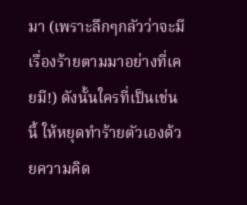มา (เพราะลึกๆกลัวว่าจะมีเรื่องร้ายตามมาอย่างที่เคยมี!) ดังนั้นใครที่เป็นเช่นนี้ ให้หยุดทำร้ายตัวเองด้วยความคิด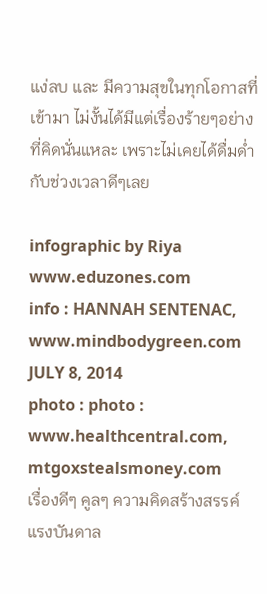แง่ลบ และ มีความสุขในทุกโอกาสที่เข้ามา ไม่งั้นได้มีแต่เรื่องร้ายๆอย่างที่คิดนั่นแหละ เพราะไม่เคยได้ดื่มด่ำกับช่วงเวลาดีๆเลย

infographic by Riya www.eduzones.com
info : HANNAH SENTENAC, www.mindbodygreen.com JULY 8, 2014
photo : photo : www.healthcentral.com, mtgoxstealsmoney.com
เรื่องดีๆ คูลๆ ความคิดสร้างสรรค์ แรงบันดาล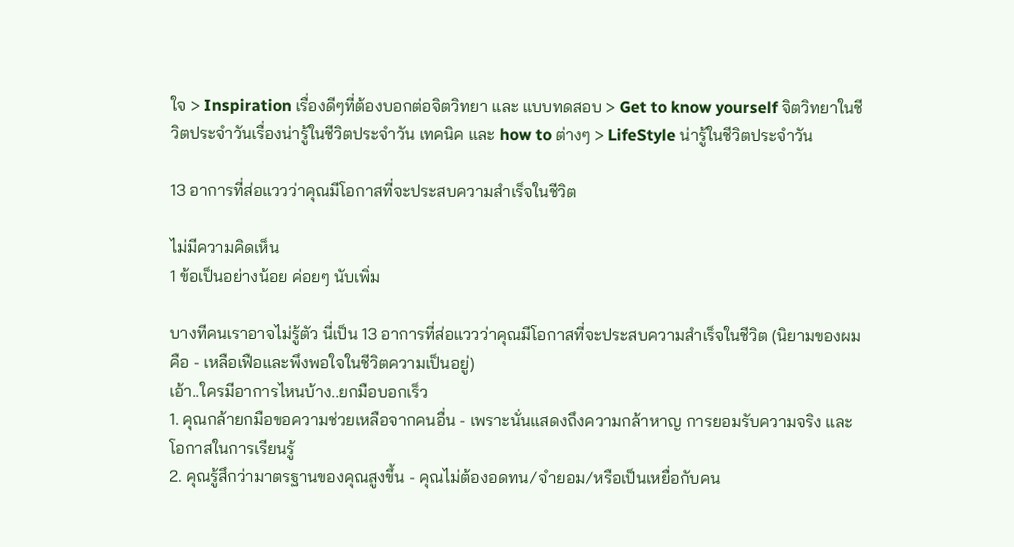ใจ > Inspiration เรื่องดีๆที่ต้องบอกต่อจิตวิทยา และ แบบทดสอบ > Get to know yourself จิตวิทยาในชีวิตประจำวันเรื่องน่ารู้ในชีวิตประจำวัน เทคนิค และ how to ต่างๆ > LifeStyle น่ารู้ในชีวิตประจำวัน

13 อาการที่ส่อแววว่าคุณมีโอกาสที่จะประสบความสำเร็จในชีวิต

ไม่มีความคิดเห็น
1 ข้อเป็นอย่างน้อย ค่อยๆ นับเพิ่ม

บางทีคนเราอาจไม่รู้ตัว นี่เป็น 13 อาการที่ส่อแววว่าคุณมีโอกาสที่จะประสบความสำเร็จในชีวิต (นิยามของผมคือ - เหลือเฟือและพึงพอใจในชีวิตความเป็นอยู่)
เอ้า..ใครมีอาการไหนบ้าง..ยกมือบอกเร็ว
1. คุณกล้ายกมือขอความช่วยเหลือจากคนอื่น - เพราะนั่นแสดงถึงความกล้าหาญ การยอมรับความจริง และโอกาสในการเรียนรู้
2. คุณรู้สึกว่ามาตรฐานของคุณสูงขึ้น - คุณไม่ต้องอดทน/จำยอม/หรือเป็นเหยื่อกับคน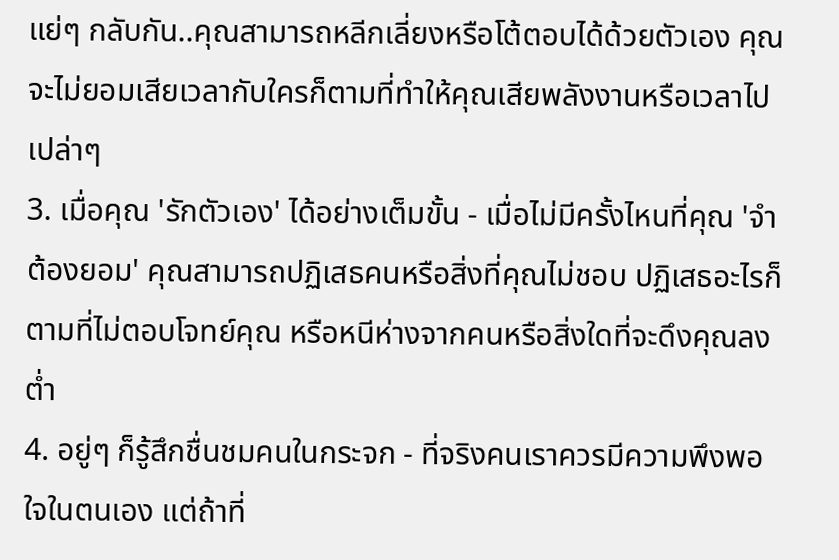แย่ๆ กลับกัน..คุณสามารถหลีกเลี่ยงหรือโต้ตอบได้ด้วยตัวเอง คุณจะไม่ยอมเสียเวลากับใครก็ตามที่ทำให้คุณเสียพลังงานหรือเวลาไปเปล่าๆ
3. เมื่อคุณ 'รักตัวเอง' ได้อย่างเต็มขั้น - เมื่อไม่มีครั้งไหนที่คุณ 'จำต้องยอม' คุณสามารถปฏิเสธคนหรือสิ่งที่คุณไม่ชอบ ปฏิเสธอะไรก็ตามที่ไม่ตอบโจทย์คุณ หรือหนีห่างจากคนหรือสิ่งใดที่จะดึงคุณลงต่ำ
4. อยู่ๆ ก็รู้สึกชื่นชมคนในกระจก - ที่จริงคนเราควรมีความพึงพอใจในตนเอง แต่ถ้าที่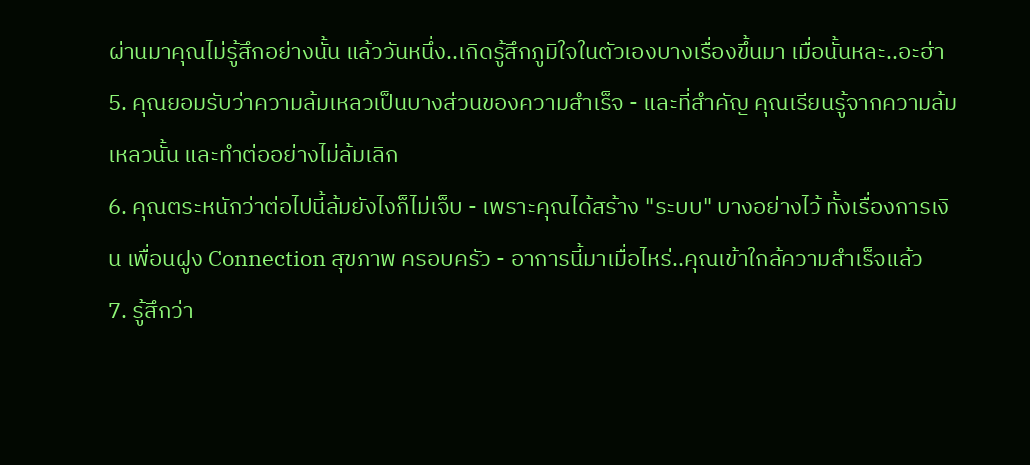ผ่านมาคุณไม่รู้สึกอย่างนั้น แล้ววันหนึ่ง..เกิดรู้สึกภูมิใจในตัวเองบางเรื่องขึ้นมา เมื่อนั้นหละ..อะฮ่า
5. คุณยอมรับว่าความล้มเหลวเป็นบางส่วนของความสำเร็จ - และที่สำคัญ คุณเรียนรู้จากความล้มเหลวนั้น และทำต่ออย่างไม่ล้มเลิก
6. คุณตระหนักว่าต่อไปนี้ล้มยังไงก็ไม่เจ็บ - เพราะคุณได้สร้าง "ระบบ" บางอย่างไว้ ทั้งเรื่องการเงิน เพื่อนฝูง Connection สุขภาพ ครอบครัว - อาการนี้มาเมื่อไหร่..คุณเข้าใกล้ความสำเร็จแล้ว
7. รู้สึกว่า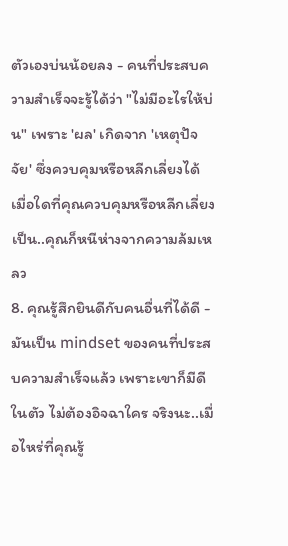ตัวเองบ่นน้อยลง - คนที่ประสบความสำเร็จจะรู้ได้ว่า "ไม่มีอะไรให้บ่น" เพราะ 'ผล' เกิดจาก 'เหตุปัจจัย' ซึ่งควบคุมหรือหลีกเลี่ยงได้ เมื่อใดที่คุณควบคุมหรือหลีกเลี่ยงเป็น..คุณก็หนีห่างจากความล้มเหลว
8. คุณรู้สึกยินดีกับคนอื่นที่ได้ดี - มันเป็น mindset ของคนที่ประสบความสำเร็จแล้ว เพราะเขาก็มีดีในตัว ไม่ต้องอิจฉาใคร จริงนะ..เมื่อไหร่ที่คุณรู้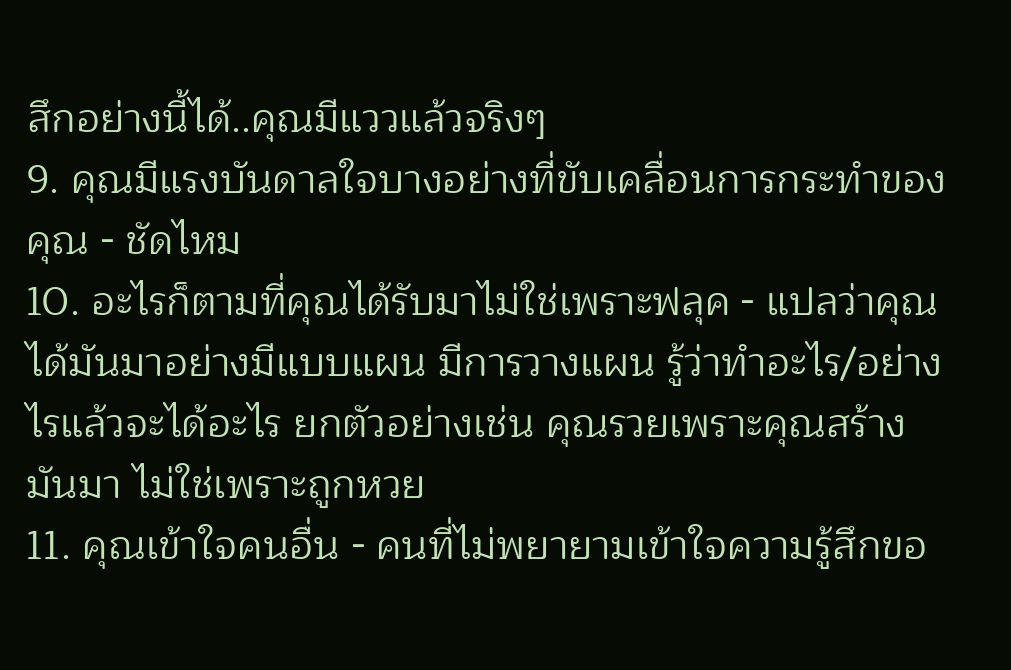สึกอย่างนี้ได้..คุณมีแววแล้วจริงๆ
9. คุณมีแรงบันดาลใจบางอย่างที่ขับเคลื่อนการกระทำของคุณ - ชัดไหม
10. อะไรก็ตามที่คุณได้รับมาไม่ใช่เพราะฟลุค - แปลว่าคุณได้มันมาอย่างมีแบบแผน มีการวางแผน รู้ว่าทำอะไร/อย่างไรแล้วจะได้อะไร ยกตัวอย่างเช่น คุณรวยเพราะคุณสร้างมันมา ไม่ใช่เพราะถูกหวย
11. คุณเข้าใจคนอื่น - คนที่ไม่พยายามเข้าใจความรู้สึกขอ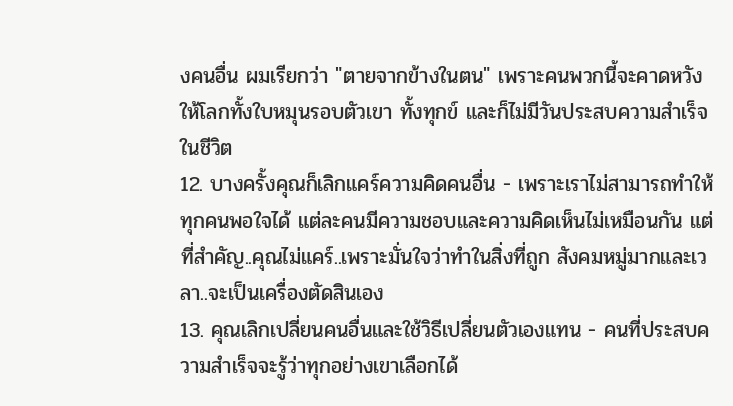งคนอื่น ผมเรียกว่า "ตายจากข้างในตน" เพราะคนพวกนี้จะคาดหวังให้โลกทั้งใบหมุนรอบตัวเขา ทั้งทุกข์ และก็ไม่มีวันประสบความสำเร็จในชีวิต
12. บางครั้งคุณก็เลิกแคร์ความคิดคนอื่น - เพราะเราไม่สามารถทำให้ทุกคนพอใจได้ แต่ละคนมีความชอบและความคิดเห็นไม่เหมือนกัน แต่ที่สำคัญ..คุณไม่แคร์..เพราะมั่นใจว่าทำในสิ่งที่ถูก สังคมหมู่มากและเวลา..จะเป็นเครื่องตัดสินเอง
13. คุณเลิกเปลี่ยนคนอื่นและใช้วิธีเปลี่ยนตัวเองแทน - คนที่ประสบความสำเร็จจะรู้ว่าทุกอย่างเขาเลือกได้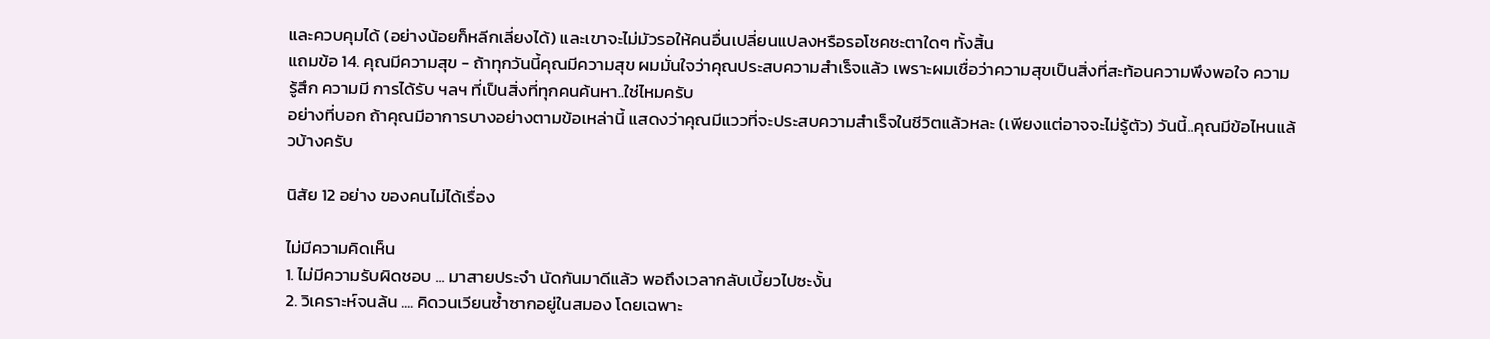และควบคุมได้ (อย่างน้อยก็หลีกเลี่ยงได้) และเขาจะไม่มัวรอให้คนอื่นเปลี่ยนแปลงหรือรอโชคชะตาใดๆ ทั้งสิ้น
แถมข้อ 14. คุณมีความสุข - ถ้าทุกวันนี้คุณมีความสุข ผมมั่นใจว่าคุณประสบความสำเร็จแล้ว เพราะผมเชื่อว่าความสุขเป็นสิ่งที่สะท้อนความพึงพอใจ ความรู้สึก ความมี การได้รับ ฯลฯ ที่เป็นสิ่งที่ทุกคนค้นหา..ใช่ไหมครับ
อย่างที่บอก ถ้าคุณมีอาการบางอย่างตามข้อเหล่านี้ แสดงว่าคุณมีแววที่จะประสบความสำเร็จในชีวิตแล้วหละ (เพียงแต่อาจจะไม่รู้ตัว) วันนี้..คุณมีข้อไหนแล้วบ้างครับ

นิสัย 12 อย่าง ของคนไม่ได้เรื่อง

ไม่มีความคิดเห็น
1. ไม่มีความรับผิดชอบ ... มาสายประจำ นัดกันมาดีแล้ว พอถึงเวลากลับเบี้ยวไปซะงั้น
2. วิเคราะห์จนล้น .... คิดวนเวียนซ้ำซากอยู่ในสมอง โดยเฉพาะ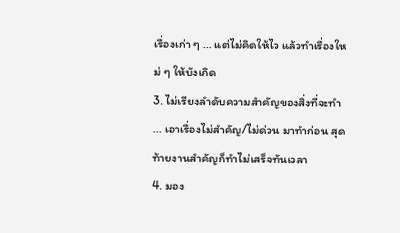เรื่องเก่า ๆ ... แต่ไม่คิดให้ไว แล้วทำเรื่องใหม่ ๆ ให้บังเกิด
3. ไม่เรียงลำดับความสำคัญของสิ่งที่จะทำ ... เอาเรื่องไม่สำคัญ/ไม่ด่วน มาทำก่อน สุดท้ายงานสำคัญก็ทำไม่เสร็จทันเวลา
4. มอง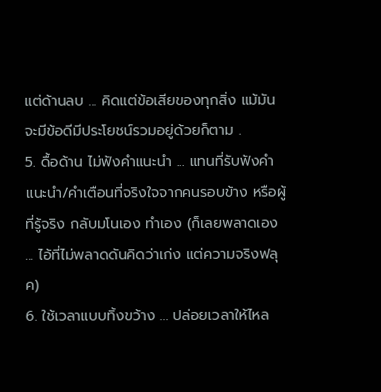แต่ด้านลบ ... คิดแต่ข้อเสียของทุกสิ่ง แม้มันจะมีข้อดีมีประโยชน์รวมอยู่ด้วยก็ตาม .
5. ดื้อด้าน ไม่ฟังคำแนะนำ ... แทนที่รับฟังคำแนะนำ/คำเตือนที่จริงใจจากคนรอบข้าง หรือผู้ที่รู้จริง กลับมโนเอง ทำเอง (ก็เลยพลาดเอง ... ไอ้ที่ไม่พลาดดันคิดว่าเก่ง แต่ความจริงฟลุค)
6. ใช้เวลาแบบทิ้งขว้าง ... ปล่อยเวลาให้ไหล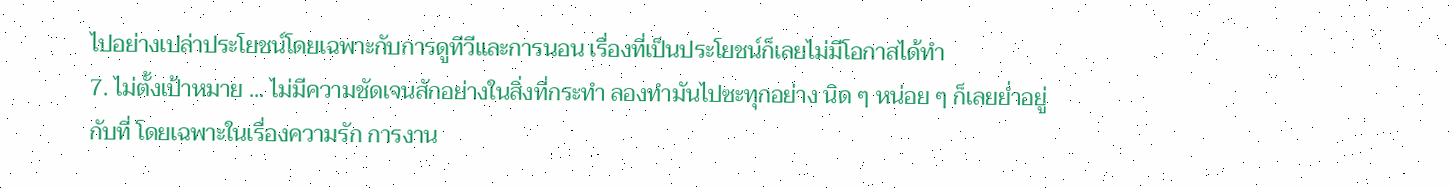ไปอย่างเปล่าประโยชน์โดยเฉพาะกับการดูทีวีและการนอน เรื่องที่เป็นประโยชน์ก็เลยไม่มีโอกาสได้ทำ
7. ไม่ตั้งเป้าหมาย ... ไม่มีความชัดเจนสักอย่างในสิ่งที่กระทำ ลองทำมันไปซะทุกอย่าง นิด ๆ หน่อย ๆ ก็เลยย่ำอยู่กับที่ โดยเฉพาะในเรื่องความรัก การงาน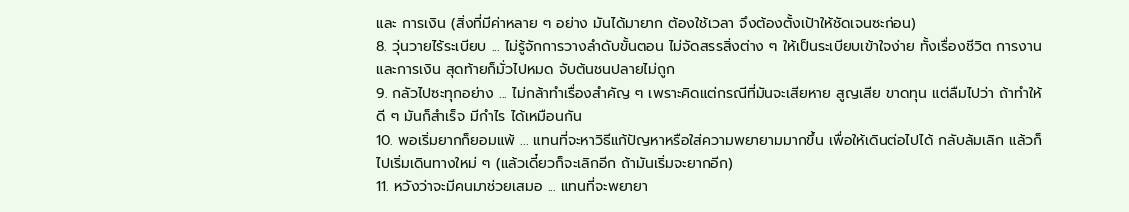และ การเงิน (สิ่งที่มีค่าหลาย ๆ อย่าง มันได้มายาก ต้องใช้เวลา จึงต้องตั้งเป้าให้ชัดเจนซะก่อน)
8. วุ่นวายไร้ระเบียบ ... ไม่รู้จักการวางลำดับขั้นตอน ไม่จัดสรรสิ่งต่าง ๆ ให้เป็นระเบียบเข้าใจง่าย ทั้งเรื่องชีวิต การงาน และการเงิน สุดท้ายก็มั่วไปหมด จับต้นชนปลายไม่ถูก
9. กลัวไปซะทุกอย่าง ... ไม่กล้าทำเรื่องสำคัญ ๆ เพราะคิดแต่กรณีที่มันจะเสียหาย สูญเสีย ขาดทุน แต่ลืมไปว่า ถ้าทำให้ดี ๆ มันก็สำเร็จ มีกำไร ได้เหมือนกัน
10. พอเริ่มยากก็ยอมแพ้ ... แทนที่จะหาวิธีแก้ปัญหาหรือใส่ความพยายามมากขึ้น เพื่อให้เดินต่อไปได้ กลับล้มเลิก แล้วก็ไปเริ่มเดินทางใหม่ ๆ (แล้วเดี๋ยวก็จะเลิกอีก ถ้ามันเริ่มจะยากอีก)
11. หวังว่าจะมีคนมาช่วยเสมอ ... แทนที่จะพยายา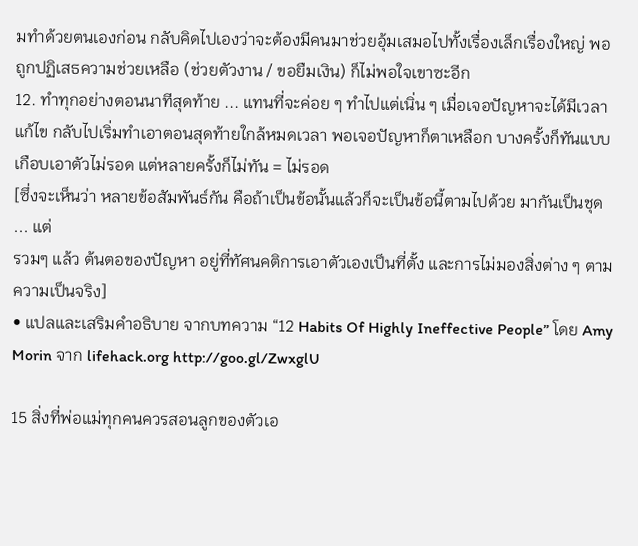มทำด้วยตนเองก่อน กลับคิดไปเองว่าจะต้องมีคนมาช่วยอุ้มเสมอไปทั้งเรื่องเล็กเรื่องใหญ่ พอถูกปฏิเสธความช่วยเหลือ (ช่วยตัวงาน / ขอยืมเงิน) ก็ไม่พอใจเขาซะอีก
12. ทำทุกอย่างตอนนาทีสุดท้าย ... แทนที่จะค่อย ๆ ทำไปแต่เนิ่น ๆ เมื่อเจอปัญหาจะได้มีเวลาแก้ไข กลับไปเริ่มทำเอาตอนสุดท้ายใกล้หมดเวลา พอเจอปัญหาก็ตาเหลือก บางครั้งก็ทันแบบเกือบเอาตัวไม่รอด แต่หลายครั้งก็ไม่ทัน = ไม่รอด
[ซึ่งจะเห็นว่า หลายข้อสัมพันธ์กัน คือถ้าเป็นข้อนั้นแล้วก็จะเป็นข้อนี้ตามไปด้วย มากันเป็นชุด ... แต่
รวมๆ แล้ว ต้นตอของปัญหา อยู่ที่ทัศนคติการเอาตัวเองเป็นที่ตั้ง และการไม่มองสิ่งต่าง ๆ ตามความเป็นจริง]
• แปลและเสริมคำอธิบาย จากบทความ “12 Habits Of Highly Ineffective People” โดย Amy Morin จาก lifehack.org http://goo.gl/ZwxglU

15 สิ่งที่พ่อแม่ทุกคนควรสอนลูกของตัวเอ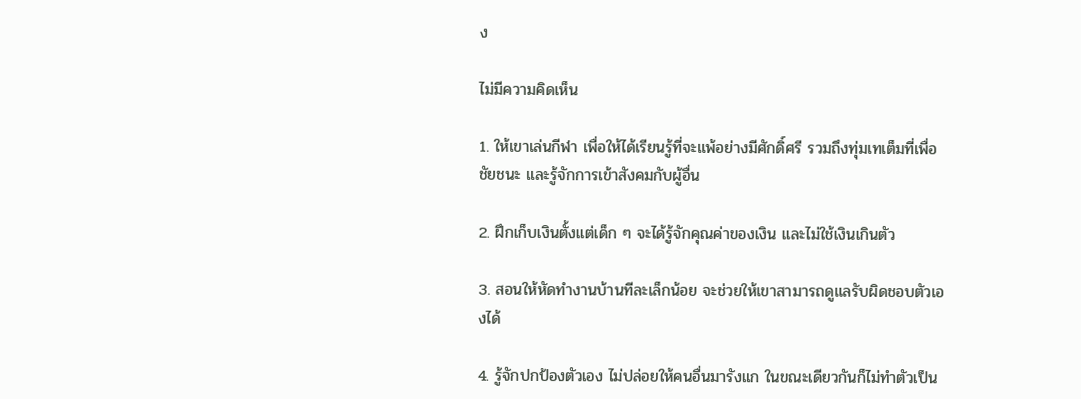ง

ไม่มีความคิดเห็น

1. ให้เขาเล่นกีฬา เพื่อให้ได้เรียนรู้ที่จะแพ้อย่างมีศักดิ์ศรี รวมถึงทุ่มเทเต็มที่เพื่อชัยชนะ และรู้จักการเข้าสังคมกับผู้อื่น

2. ฝึกเก็บเงินตั้งแต่เด็ก ๆ จะได้รู้จักคุณค่าของเงิน และไม่ใช้เงินเกินตัว

3. สอนให้หัดทำงานบ้านทีละเล็กน้อย จะช่วยให้เขาสามารถดูแลรับผิดชอบตัวเองได้

4. รู้จักปกป้องตัวเอง ไม่ปล่อยให้คนอื่นมารังแก ในขณะเดียวกันก็ไม่ทำตัวเป็น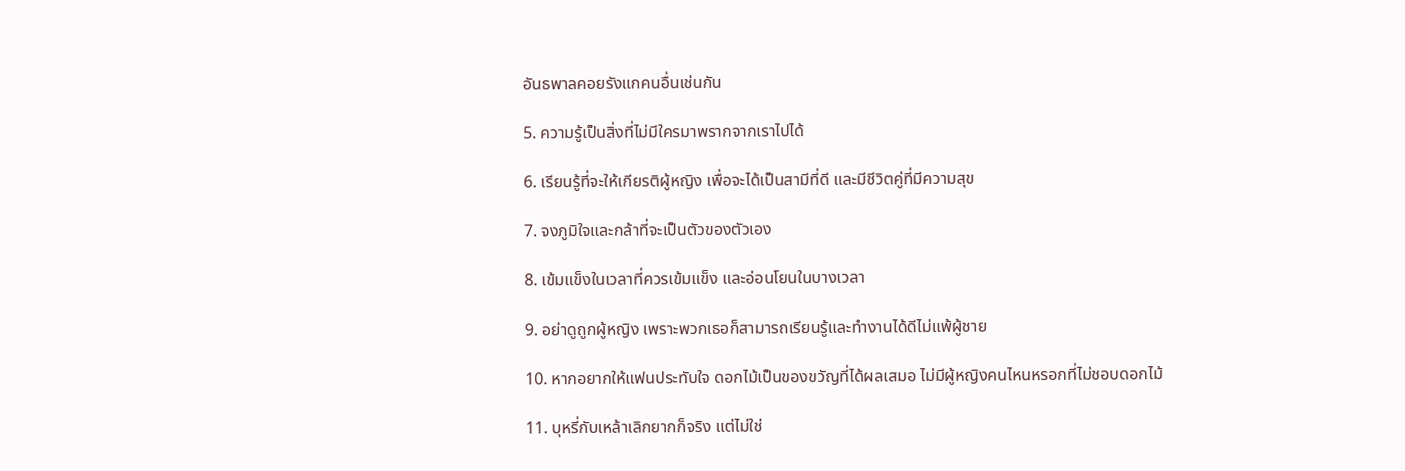อันธพาลคอยรังแกคนอื่นเช่นกัน

5. ความรู้เป็นสิ่งที่ไม่มีใครมาพรากจากเราไปได้

6. เรียนรู้ที่จะให้เกียรติผู้หญิง เพื่อจะได้เป็นสามีที่ดี และมีชีวิตคู่ที่มีความสุข

7. จงภูมิใจและกล้าที่จะเป็นตัวของตัวเอง

8. เข้มแข็งในเวลาที่ควรเข้มแข็ง และอ่อนโยนในบางเวลา

9. อย่าดูถูกผู้หญิง เพราะพวกเธอก็สามารถเรียนรู้และทำงานได้ดีไม่แพ้ผู้ชาย

10. หากอยากให้แฟนประทับใจ ดอกไม้เป็นของขวัญที่ได้ผลเสมอ ไม่มีผู้หญิงคนไหนหรอกที่ไม่ชอบดอกไม้

11. บุหรี่กับเหล้าเลิกยากก็จริง แต่ไม่ใช่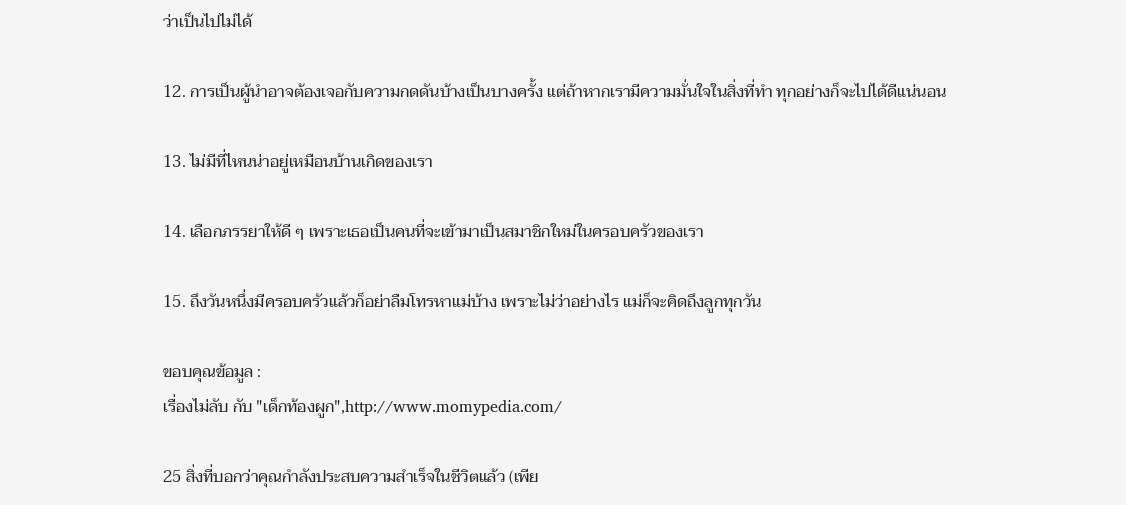ว่าเป็นไปไม่ได้

12. การเป็นผู้นำอาจต้องเจอกับความกดดันบ้างเป็นบางครั้ง แต่ถ้าหากเรามีความมั่นใจในสิ่งที่ทำ ทุกอย่างก็จะไปได้ดีแน่นอน

13. ไม่มีที่ไหนน่าอยู่เหมือนบ้านเกิดของเรา

14. เลือกภรรยาให้ดี ๆ เพราะเธอเป็นคนที่จะเข้ามาเป็นสมาชิกใหม่ในครอบครัวของเรา

15. ถึงวันหนึ่งมีครอบครัวแล้วก็อย่าลืมโทรหาแม่บ้าง เพราะไม่ว่าอย่างไร แม่ก็จะคิดถึงลูกทุกวัน

ขอบคุณข้อมูล :
เรื่องไม่ลับ กับ "เด็กท้องผูก",http://www.momypedia.com/

25 สิ่งที่บอกว่าคุณกำลังประสบความสำเร็จในชีวิตแล้ว (เพีย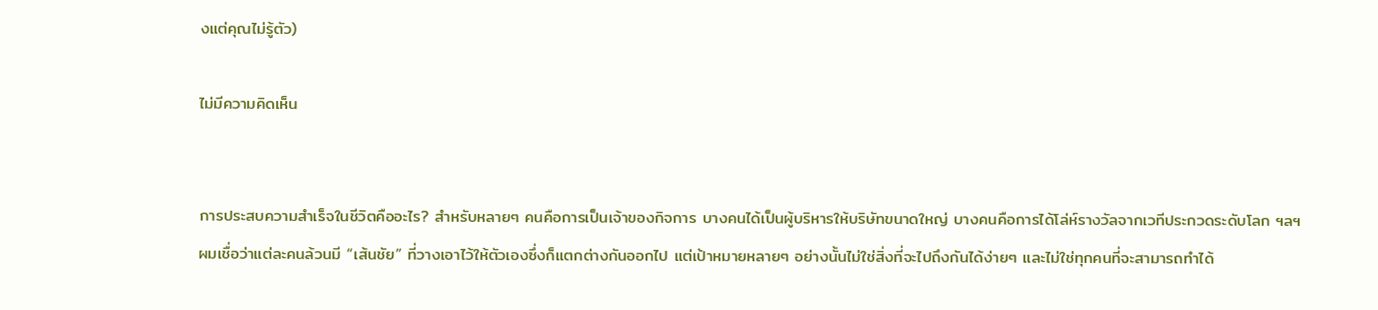งแต่คุณไม่รู้ตัว)

ไม่มีความคิดเห็น


การประสบความสำเร็จในชีวิตคืออะไร? สำหรับหลายๆ คนคือการเป็นเจ้าของกิจการ บางคนได้เป็นผู้บริหารให้บริษัทขนาดใหญ่ บางคนคือการได้โล่ห์รางวัลจากเวทีประกวดระดับโลก ฯลฯ ผมเชื่อว่าแต่ละคนล้วนมี “เส้นชัย” ที่วางเอาไว้ให้ตัวเองซึ่งก็แตกต่างกันออกไป แต่เป้าหมายหลายๆ อย่างนั้นไม่ใช่สิ่งที่จะไปถึงกันได้ง่ายๆ และไม่ใช่ทุกคนที่จะสามารถทำได้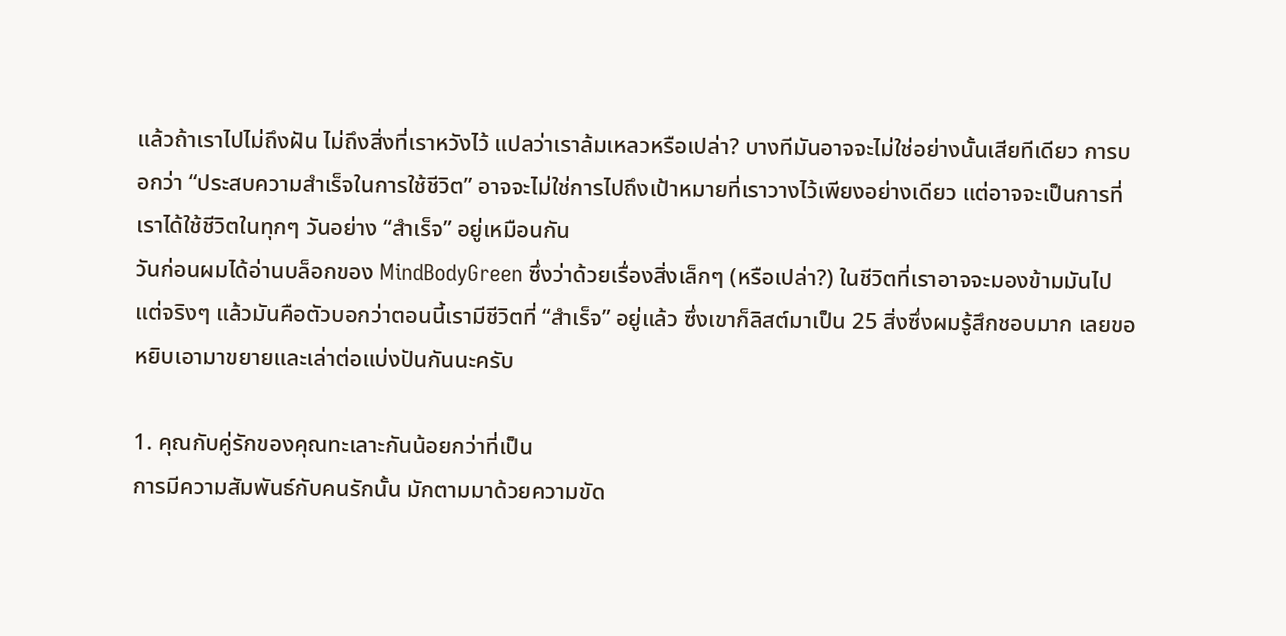แล้วถ้าเราไปไม่ถึงฝัน ไม่ถึงสิ่งที่เราหวังไว้ แปลว่าเราล้มเหลวหรือเปล่า? บางทีมันอาจจะไม่ใช่อย่างนั้นเสียทีเดียว การบอกว่า “ประสบความสำเร็จในการใช้ชีวิต” อาจจะไม่ใช่การไปถึงเป้าหมายที่เราวางไว้เพียงอย่างเดียว แต่อาจจะเป็นการที่เราได้ใช้ชีวิตในทุกๆ วันอย่าง “สำเร็จ” อยู่เหมือนกัน
วันก่อนผมได้อ่านบล็อกของ MindBodyGreen ซึ่งว่าด้วยเรื่องสิ่งเล็กๆ (หรือเปล่า?) ในชีวิตที่เราอาจจะมองข้ามมันไปแต่จริงๆ แล้วมันคือตัวบอกว่าตอนนี้เรามีชีวิตที่ “สำเร็จ” อยู่แล้ว ซึ่งเขาก็ลิสต์มาเป็น 25 สิ่งซึ่งผมรู้สึกชอบมาก เลยขอหยิบเอามาขยายและเล่าต่อแบ่งปันกันนะครับ

1. คุณกับคู่รักของคุณทะเลาะกันน้อยกว่าที่เป็น
การมีความสัมพันธ์กับคนรักนั้น มักตามมาด้วยความขัด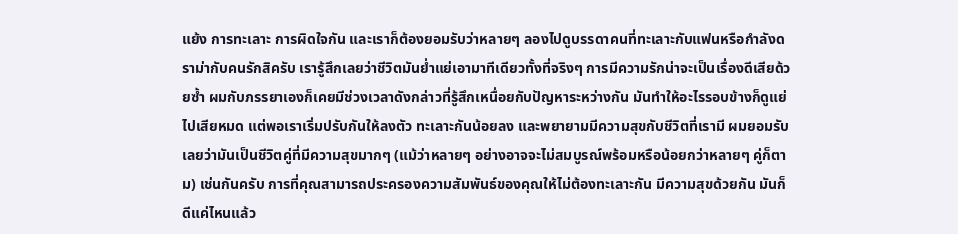แย้ง การทะเลาะ การผิดใจกัน และเราก็ต้องยอมรับว่าหลายๆ ลองไปดูบรรดาคนที่ทะเลาะกับแฟนหรือกำลังดราม่ากับคนรักสิครับ เรารู้สึกเลยว่าชีวิตมันย่ำแย่เอามาทีเดียวทั้งที่จริงๆ การมีความรักน่าจะเป็นเรื่องดีเสียด้วยซ้ำ ผมกับภรรยาเองก็เคยมีช่วงเวลาดังกล่าวที่รู้สึกเหนื่อยกับปัญหาระหว่างกัน มันทำให้อะไรรอบข้างก็ดูแย่ไปเสียหมด แต่พอเราเริ่มปรับกันให้ลงตัว ทะเลาะกันน้อยลง และพยายามมีความสุขกับชีวิตที่เรามี ผมยอมรับเลยว่ามันเป็นชีวิตคู่ที่มีความสุขมากๆ (แม้ว่าหลายๆ อย่างอาจจะไม่สมบูรณ์พร้อมหรือน้อยกว่าหลายๆ คู่ก็ตาม) เช่นกันครับ การที่คุณสามารถประครองความสัมพันธ์ของคุณให้ไม่ต้องทะเลาะกัน มีความสุขด้วยกัน มันก็ดีแค่ไหนแล้ว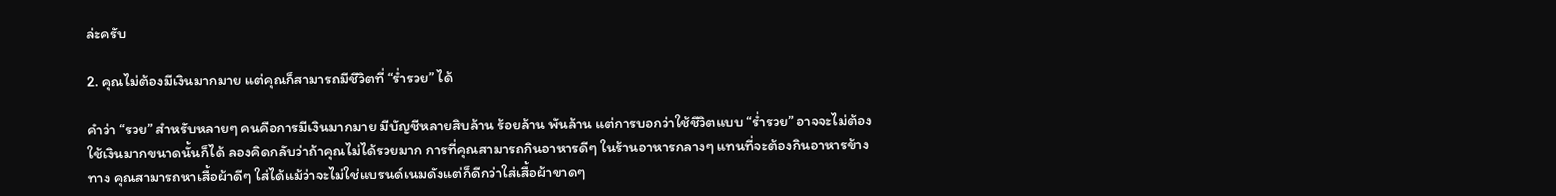ล่ะครับ

2. คุณไม่ต้องมีเงินมากมาย แต่คุณก็สามารถมีชีวิตที่ “ร่ำรวย” ได้

คำว่า “รวย” สำหรับหลายๆ คนคือการมีเงินมากมาย มีบัญชีหลายสิบล้าน ร้อยล้าน พันล้าน แต่การบอกว่าใช้ชีวิตแบบ “ร่ำรวย” อาจจะไม่ต้องใช้เงินมากขนาดนั้นก็ได้ ลองคิดกลับว่าถ้าคุณไม่ได้รวยมาก การที่คุณสามารถกินอาหารดีๆ ในร้านอาหารกลางๆ แทนที่จะต้องกินอาหารข้างทาง คุณสามารถหาเสื้อผ้าดีๆ ใส่ได้แม้ว่าจะไม่ใช่แบรนด์เนมดังแต่ก็ดีกว่าใส่เสื้อผ้าขาดๆ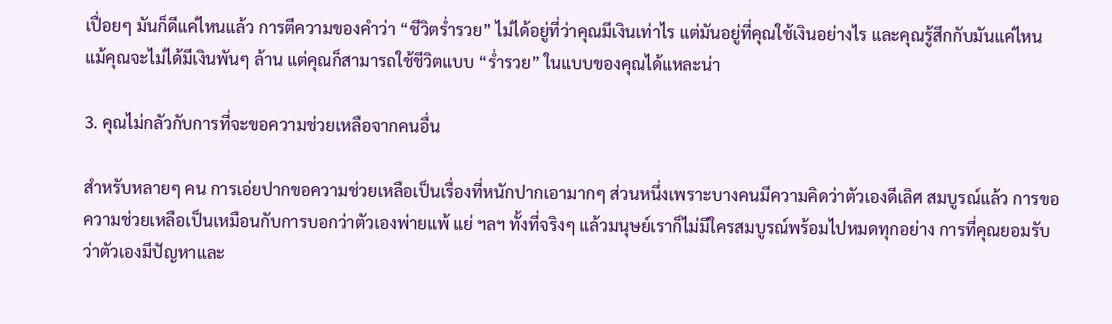เปื่อยๆ มันก็ดีแค่ไหนแล้ว การตีความของคำว่า “ชีวิตร่ำรวย” ไม่ได้อยู่ที่ว่าคุณมีเงินเท่าไร แต่มันอยู่ที่คุณใช้เงินอย่างไร และคุณรู้สึกกับมันแค่ไหน แม้คุณจะไม่ได้มีเงินพันๆ ล้าน แต่คุณก็สามารถใช้ชีวิตแบบ “ร่ำรวย” ในแบบของคุณได้แหละน่า

3. คุณไม่กลัวกับการที่จะขอความช่วยเหลือจากคนอื่น

สำหรับหลายๆ คน การเอ่ยปากขอความช่วยเหลือเป็นเรื่องที่หนักปากเอามากๆ ส่วนหนึ่งเพราะบางคนมีความคิดว่าตัวเองดีเลิศ สมบูรณ์แล้ว การขอความช่วยเหลือเป็นเหมือนกับการบอกว่าตัวเองพ่ายแพ้ แย่ ฯลฯ ทั้งที่จริงๆ แล้วมนุษย์เราก็ไม่มีใครสมบูรณ์พร้อมไปหมดทุกอย่าง การที่คุณยอมรับว่าตัวเองมีปัญหาและ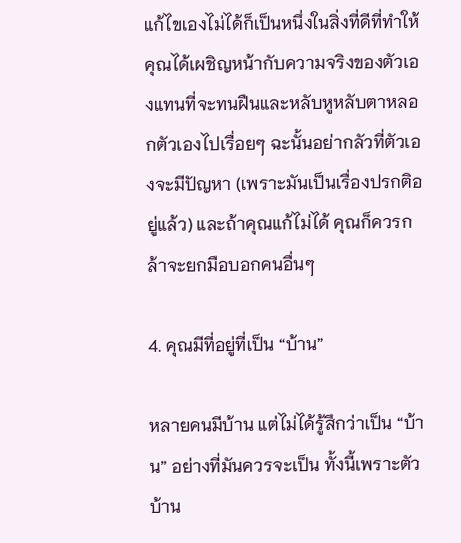แก้ไขเองไม่ได้ก็เป็นหนึ่งในสิ่งที่ดีที่ทำให้คุณได้เผชิญหน้ากับความจริงของตัวเองแทนที่จะทนฝืนและหลับหูหลับตาหลอกตัวเองไปเรื่อยๆ ฉะนั้นอย่ากลัวที่ตัวเองจะมีปัญหา (เพราะมันเป็นเรื่องปรกติอยู่แล้ว) และถ้าคุณแก้ไม่ได้ คุณก็ควรกล้าจะยกมือบอกคนอื่นๆ

4. คุณมีที่อยู่ที่เป็น “บ้าน”

หลายคนมีบ้าน แต่ไม่ได้รู้สึกว่าเป็น “บ้าน” อย่างที่มันควรจะเป็น ทั้งนี้เพราะตัวบ้าน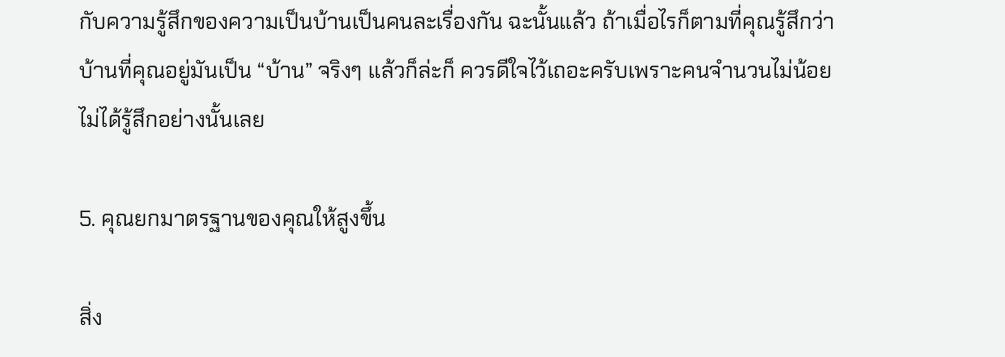กับความรู้สึกของความเป็นบ้านเป็นคนละเรื่องกัน ฉะนั้นแล้ว ถ้าเมื่อไรก็ตามที่คุณรู้สึกว่าบ้านที่คุณอยู่มันเป็น “บ้าน” จริงๆ แล้วก็ล่ะก็ ควรดีใจไว้เถอะครับเพราะคนจำนวนไม่น้อยไม่ได้รู้สึกอย่างนั้นเลย

5. คุณยกมาตรฐานของคุณให้สูงขึ้น

สิ่ง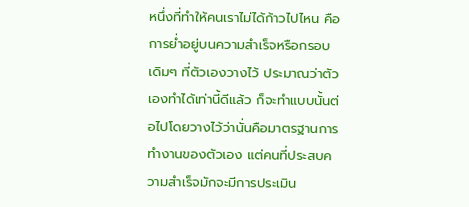หนึ่งที่ทำให้คนเราไม่ได้ก้าวไปไหน คือการย่ำอยู่บนความสำเร็จหรือกรอบเดิมๆ ที่ตัวเองวางไว้ ประมาณว่าตัวเองทำได้เท่านี้ดีแล้ว ก็จะทำแบบนั้นต่อไปโดยวางไว้ว่านั่นคือมาตรฐานการทำงานของตัวเอง แต่คนที่ประสบความสำเร็จมักจะมีการประเมิน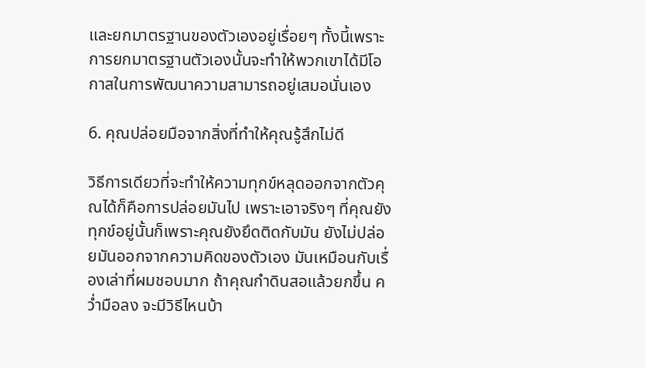และยกมาตรฐานของตัวเองอยู่เรื่อยๆ ทั้งนี้เพราะการยกมาตรฐานตัวเองนั้นจะทำให้พวกเขาได้มีโอกาสในการพัฒนาความสามารถอยู่เสมอนั่นเอง

6. คุณปล่อยมือจากสิ่งที่ทำให้คุณรู้สึกไม่ดี

วิธีการเดียวที่จะทำให้ความทุกข์หลุดออกจากตัวคุณได้ก็คือการปล่อยมันไป เพราะเอาจริงๆ ที่คุณยังทุกข์อยู่นั้นก็เพราะคุณยังยึดติดกับมัน ยังไม่ปล่อยมันออกจากความคิดของตัวเอง มันเหมือนกับเรื่องเล่าที่ผมชอบมาก ถ้าคุณกำดินสอแล้วยกขึ้น คว่ำมือลง จะมีวิธีไหนบ้า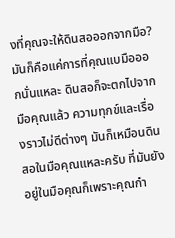งที่คุณจะให้ดินสอออกจากมือ? มันก็คือแค่การที่คุณแบมือออกนั่นแหละ ดินสอก็จะตกไปจากมือคุณแล้ว ความทุกข์และเรื่องราวไม่ดีต่างๆ มันก็เหมือนดินสอในมือคุณแหละครับ ที่มันยังอยู่ในมือคุณก็เพราะคุณกำ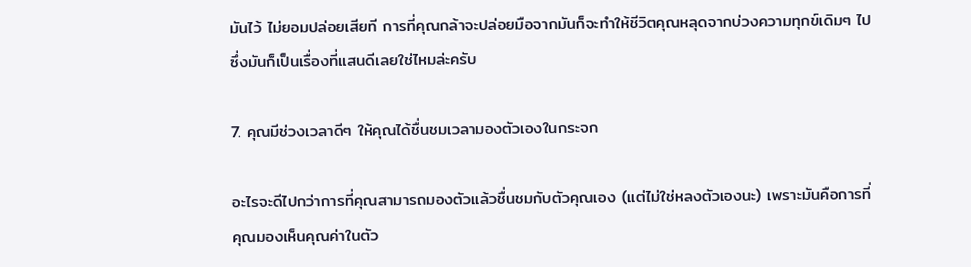มันไว้ ไม่ยอมปล่อยเสียที การที่คุณกล้าจะปล่อยมือจากมันก็จะทำให้ชีวิตคุณหลุดจากบ่วงความทุกข์เดิมๆ ไป ซึ่งมันก็เป็นเรื่องที่แสนดีเลยใช่ไหมล่ะครับ

7. คุณมีช่วงเวลาดีๆ ให้คุณได้ชื่นชมเวลามองตัวเองในกระจก

อะไรจะดีไปกว่าการที่คุณสามารถมองตัวแล้วชื่นชมกับตัวคุณเอง (แต่ไม่ใช่หลงตัวเองนะ) เพราะมันคือการที่คุณมองเห็นคุณค่าในตัว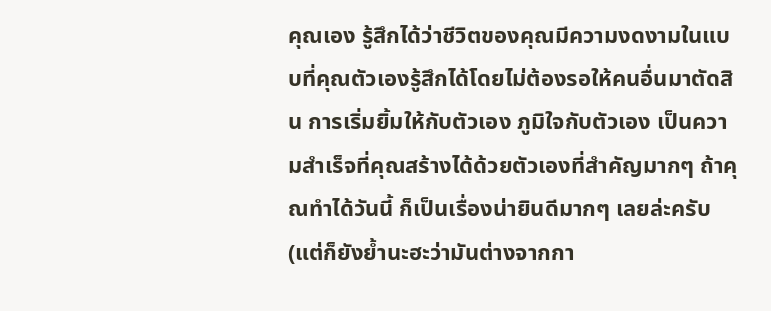คุณเอง รู้สึกได้ว่าชีวิตของคุณมีความงดงามในแบบที่คุณตัวเองรู้สึกได้โดยไม่ต้องรอให้คนอื่นมาตัดสิน การเริ่มยิ้มให้กับตัวเอง ภูมิใจกับตัวเอง เป็นความสำเร็จที่คุณสร้างได้ด้วยตัวเองที่สำคัญมากๆ ถ้าคุณทำได้วันนี้ ก็เป็นเรื่องน่ายินดีมากๆ เลยล่ะครับ (แต่ก็ยังย้ำนะฮะว่ามันต่างจากกา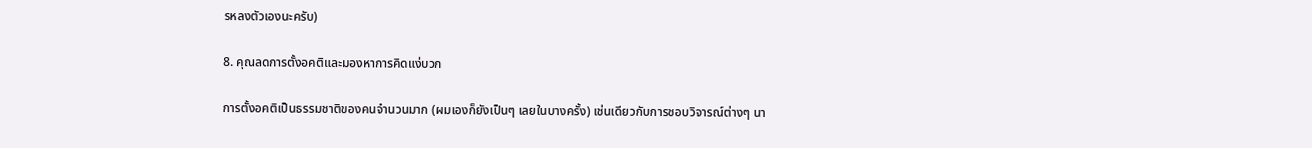รหลงตัวเองนะครับ)

8. คุณลดการตั้งอคติและมองหาการคิดแง่บวก

การตั้งอคติเป็นธรรมชาติของคนจำนวนมาก (ผมเองก็ยังเป็นๆ เลยในบางครั้ง) เช่นเดียวกับการชอบวิจารณ์ต่างๆ นา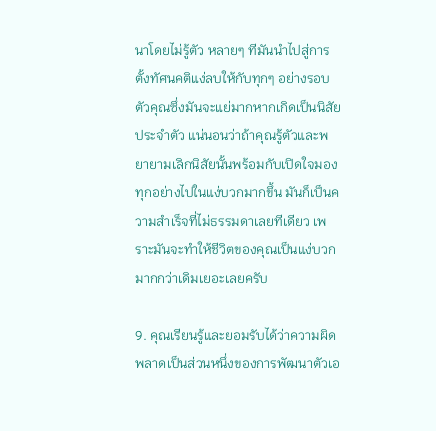นาโดยไม่รู้ตัว หลายๆ ทีมันนำไปสู่การตั้งทัศนคติแง่ลบให้กับทุกๆ อย่างรอบตัวคุณซึ่งมันจะแย่มากหากเกิดเป็นนิสัยประจำตัว แน่นอนว่าถ้าคุณรู้ตัวและพยายามเลิกนิสัยนั้นพร้อมกับเปิดใจมองทุกอย่างไปในแง่บวกมากขึ้น มันก็เป็นความสำเร็จที่ไม่ธรรมดาเลยทีเดียว เพราะมันจะทำให้ชีวิตของคุณเป็นแง่บวกมากกว่าเดิมเยอะเลยครับ

9. คุณเรียนรู้และยอมรับได้ว่าความผิดพลาดเป็นส่วนหนึ่งของการพัฒนาตัวเอ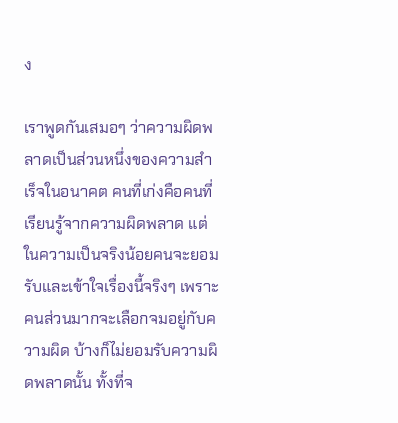ง

เราพูดกันเสมอๆ ว่าความผิดพลาดเป็นส่วนหนึ่งของความสำเร็จในอนาคต คนที่เก่งคือคนที่เรียนรู้จากความผิดพลาด แต่ในความเป็นจริงน้อยคนจะยอมรับและเข้าใจเรื่องนี้จริงๆ เพราะคนส่วนมากจะเลือกจมอยู่กับความผิด บ้างก็ไม่ยอมรับความผิดพลาดนั้น ทั้งที่จ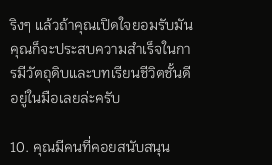ริงๆ แล้วถ้าคุณเปิดใจยอมรับมัน คุณก็จะประสบความสำเร็จในการมีวัตถุดิบและบทเรียนชีวิตชั้นดีอยู่ในมือเลยล่ะครับ

10. คุณมีคนที่คอยสนับสนุน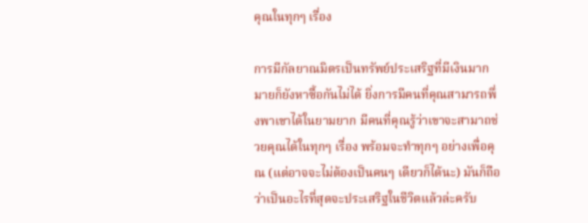คุณในทุกๆ เรื่อง

การมีกัลยาณมิตรเป็นทรัพย์ประเสริฐที่มีเงินมากมายก็ยังหาซื้อกันไม่ได้ ยิ่งการมีคนที่คุณสามารถพึ่งพาเขาได้ในยามยาก มีคนที่คุณรู้ว่าเขาจะสามาถช่วยคุณได้ในทุกๆ เรื่อง พร้อมจะทำทุกๆ อย่างเพื่อคุณ (แต่อาจจะไม่ต้องเป็นคนๆ เดียวก็ได้นะ) มันก็ถือว่าเป็นอะไรที่สุดจะประเสริฐในชีวิตแล้วล่ะครับ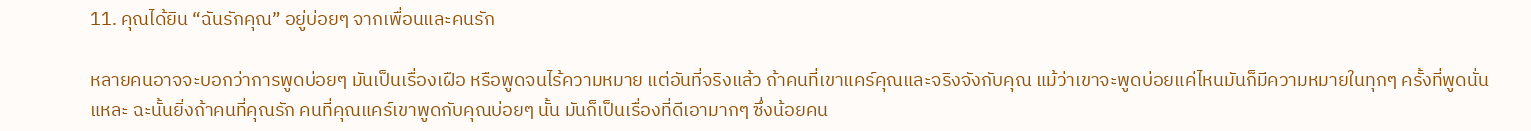11. คุณได้ยิน “ฉันรักคุณ” อยู่บ่อยๆ จากเพื่อนและคนรัก

หลายคนอาจจะบอกว่าการพูดบ่อยๆ มันเป็นเรื่องเฝือ หรือพูดจนไร้ความหมาย แต่อันที่จริงแล้ว ถ้าคนที่เขาแคร์คุณและจริงจังกับคุณ แม้ว่าเขาจะพูดบ่อยแค่ไหนมันก็มีความหมายในทุกๆ ครั้งที่พูดนั่นแหละ ฉะนั้นยิ่งถ้าคนที่คุณรัก คนที่คุณแคร์เขาพูดกับคุณบ่อยๆ นั้น มันก็เป็นเรื่องที่ดีเอามากๆ ซึ่งน้อยคน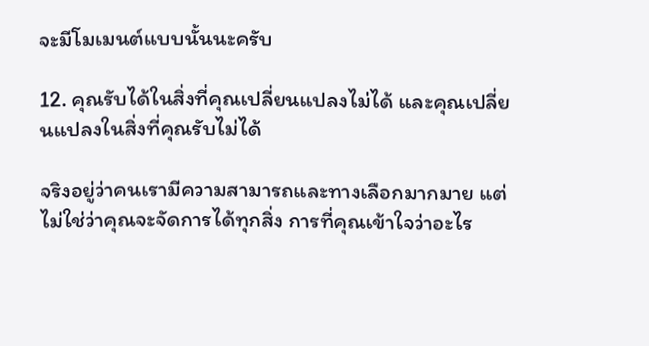จะมีโมเมนต์แบบนั้นนะครับ

12. คุณรับได้ในสิ่งที่คุณเปลี่ยนแปลงไม่ได้ และคุณเปลี่ยนแปลงในสิ่งที่คุณรับไม่ได้

จริงอยู่ว่าคนเรามีความสามารถและทางเลือกมากมาย แต่ไม่ใช่ว่าคุณจะจัดการได้ทุกสิ่ง การที่คุณเข้าใจว่าอะไร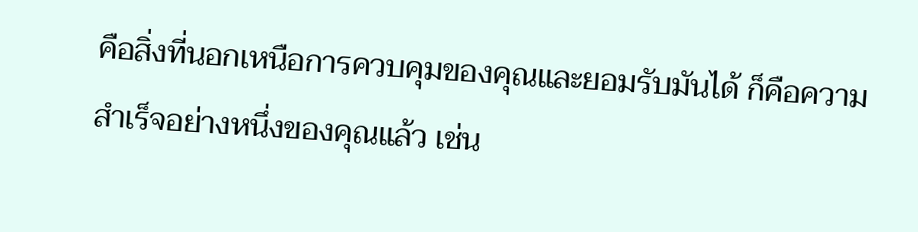คือสิ่งที่นอกเหนือการควบคุมของคุณและยอมรับมันได้ ก็คือความสำเร็จอย่างหนึ่งของคุณแล้ว เช่น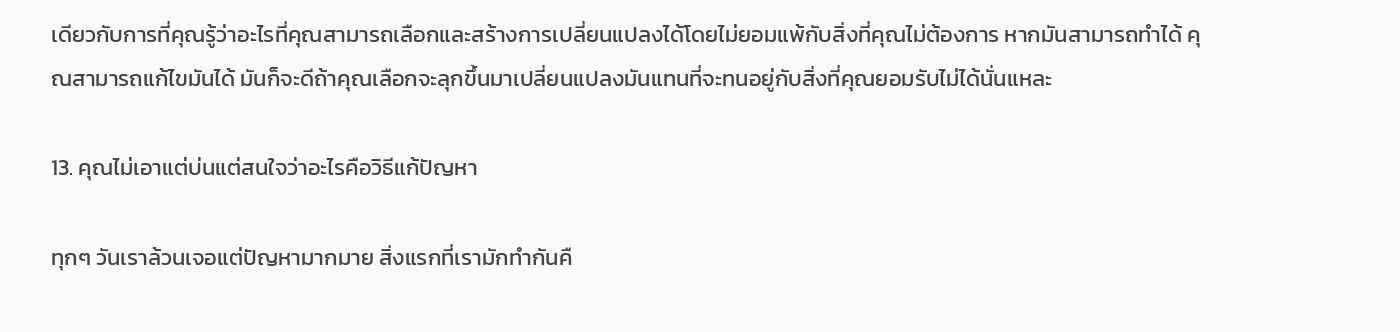เดียวกับการที่คุณรู้ว่าอะไรที่คุณสามารถเลือกและสร้างการเปลี่ยนแปลงได้โดยไม่ยอมแพ้กับสิ่งที่คุณไม่ต้องการ หากมันสามารถทำได้ คุณสามารถแก้ไขมันได้ มันก็จะดีถ้าคุณเลือกจะลุกขึ้นมาเปลี่ยนแปลงมันแทนที่จะทนอยู่กับสิ่งที่คุณยอมรับไม่ได้นั่นแหละ

13. คุณไม่เอาแต่บ่นแต่สนใจว่าอะไรคือวิธีแก้ปัญหา

ทุกๆ วันเราล้วนเจอแต่ปัญหามากมาย สิ่งแรกที่เรามักทำกันคื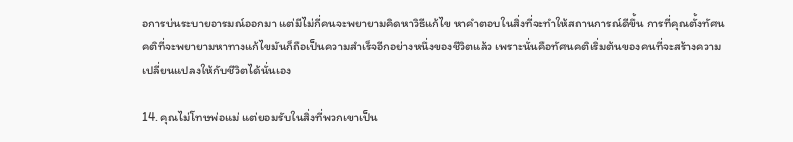อการบ่นระบายอารมณ์ออกมา แต่มีไม่กี่คนจะพยายามคิดหาวิธีแก้ไข หาคำตอบในสิ่งที่จะทำให้สถานการณ์ดีขึ้น การที่คุณตั้งทัศนคติที่จะพยายามหาทางแก้ไขมันก็ถือเป็นความสำเร็จอีกอย่างหนึ่งของชีวิตแล้ว เพราะนั่นคือทัศนคติเริ่มต้นของคนที่จะสร้างความเปลี่ยนแปลงให้กับชีวิตได้นั่นเอง

14. คุณไม่โทษพ่อแม่ แต่ยอมรับในสิ่งที่พวกเขาเป็น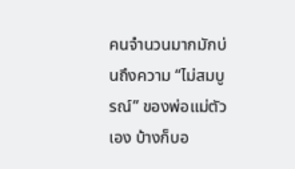คนจำนวนมากมักบ่นถึงความ “ไม่สมบูรณ์” ของพ่อแม่ตัวเอง บ้างก็บอ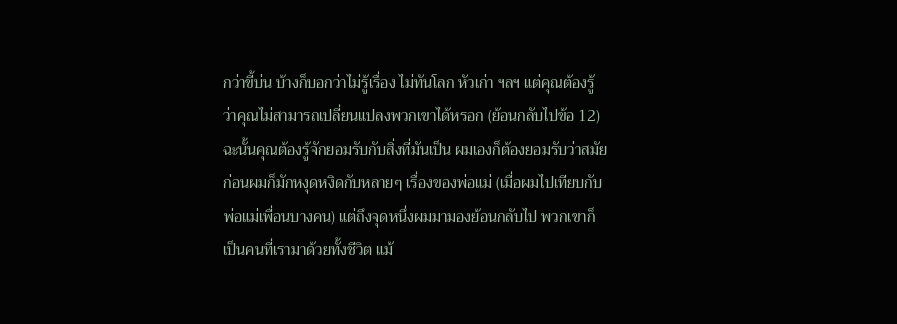กว่าขี้บ่น บ้างก็บอกว่าไม่รู้เรื่อง ไม่ทันโลก หัวเก่า ฯลฯ แต่คุณต้องรู้ว่าคุณไม่สามารถเปลี่ยนแปลงพวกเขาได้หรอก (ย้อนกลับไปข้อ 12) ฉะนั้นคุณต้องรู้จักยอมรับกับสิ่งที่มันเป็น ผมเองก็ต้องยอมรับว่าสมัยก่อนผมก็มักหงุดหงิดกับหลายๆ เรื่องของพ่อแม่ (เมื่อผมไปเทียบกับพ่อแม่เพื่อนบางคน) แต่ถึงจุดหนึ่งผมมามองย้อนกลับไป พวกเขาก็เป็นคนที่เรามาด้วยทั้งชีวิต แม้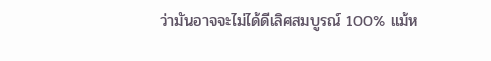ว่ามันอาจจะไม่ได้ดีเลิศสมบูรณ์ 100% แม้ห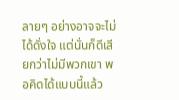ลายๆ อย่างอาจจะไม่ได้ดั่งใจ แต่นั่นก็ดีเสียกว่าไม่มีพวกเขา พอคิดได้แบบนี้แล้ว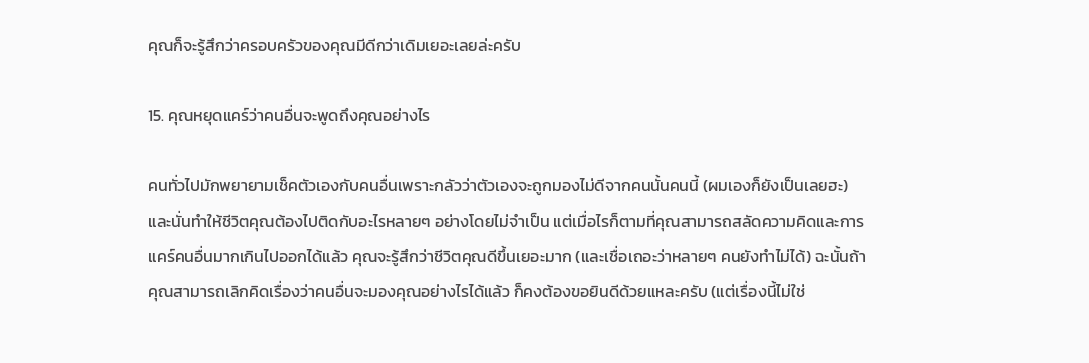คุณก็จะรู้สึกว่าครอบครัวของคุณมีดีกว่าเดิมเยอะเลยล่ะครับ

15. คุณหยุดแคร์ว่าคนอื่นจะพูดถึงคุณอย่างไร

คนทั่วไปมักพยายามเช็คตัวเองกับคนอื่นเพราะกลัวว่าตัวเองจะถูกมองไม่ดีจากคนนั้นคนนี้ (ผมเองก็ยังเป็นเลยฮะ) และนั่นทำให้ชีวิตคุณต้องไปติดกับอะไรหลายๆ อย่างโดยไม่จำเป็น แต่เมื่อไรก็ตามที่คุณสามารถสลัดความคิดและการแคร์คนอื่นมากเกินไปออกได้แล้ว คุณจะรู้สึกว่าชีวิตคุณดีขึ้นเยอะมาก (และเชื่อเถอะว่าหลายๆ คนยังทำไม่ได้) ฉะนั้นถ้าคุณสามารถเลิกคิดเรื่องว่าคนอื่นจะมองคุณอย่างไรได้แล้ว ก็คงต้องขอยินดีด้วยแหละครับ (แต่เรื่องนี้ไม่ใช่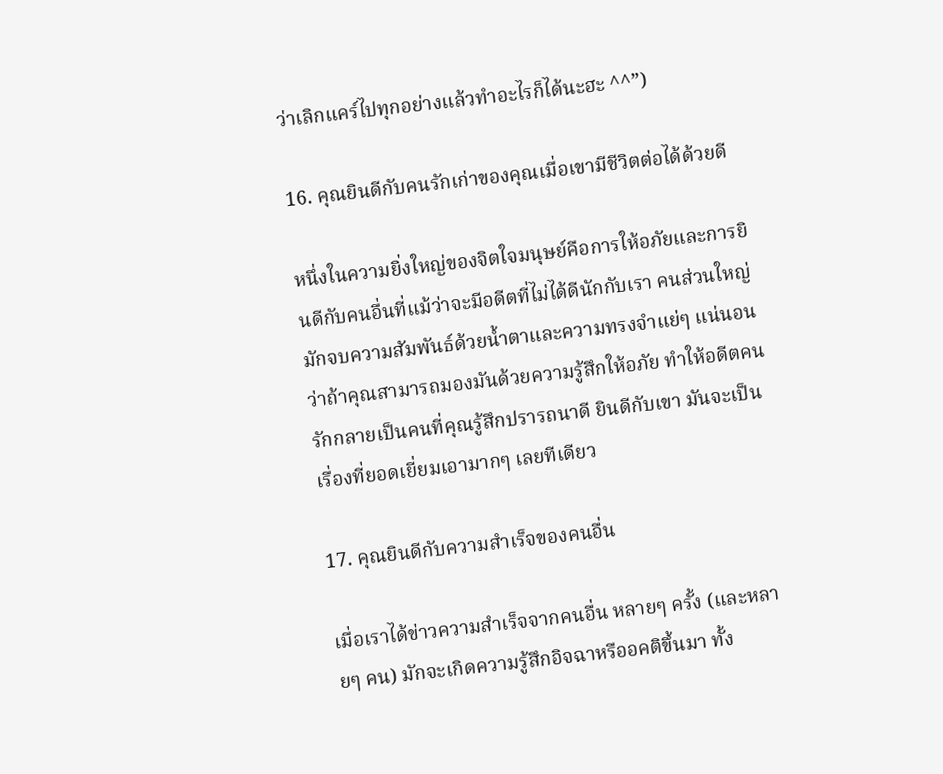ว่าเลิกแคร์ไปทุกอย่างแล้วทำอะไรก็ได้นะฮะ ^^”)

16. คุณยินดีกับคนรักเก่าของคุณเมื่อเขามีชีวิตต่อได้ด้วยดี

หนึ่งในความยิ่งใหญ่ของจิตใจมนุษย์คือการให้อภัยและการยินดีกับคนอื่นที่แม้ว่าจะมีอดีตที่ไม่ได้ดีนักกับเรา คนส่วนใหญ่มักจบความสัมพันธ์ด้วยน้ำตาและความทรงจำแย่ๆ แน่นอนว่าถ้าคุณสามารถมองมันด้วยความรู้สึกให้อภัย ทำให้อดีตคนรักกลายเป็นคนที่คุณรู้สึกปรารถนาดี ยินดีกับเขา มันจะเป็นเรื่องที่ยอดเยี่ยมเอามากๆ เลยทีเดียว

17. คุณยินดีกับความสำเร็จของคนอื่น

เมื่อเราได้ข่าวความสำเร็จจากคนอื่น หลายๆ ครั้ง (และหลายๆ คน) มักจะเกิดความรู้สึกอิจฉาหรืออคติขึ้นมา ทั้ง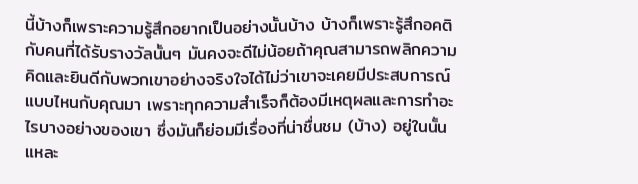นี้บ้างก็เพราะความรู้สึกอยากเป็นอย่างนั้นบ้าง บ้างก็เพราะรู้สึกอคติกับคนที่ได้รับรางวัลนั้นๆ มันคงจะดีไม่น้อยถ้าคุณสามารถพลิกความคิดและยินดีกับพวกเขาอย่างจริงใจได้ไม่ว่าเขาจะเคยมีประสบการณ์แบบไหนกับคุณมา เพราะทุกความสำเร็จก็ต้องมีเหตุผลและการทำอะไรบางอย่างของเขา ซึ่งมันก็ย่อมมีเรื่องที่น่าชื่นชม (บ้าง) อยู่ในนั้นแหละ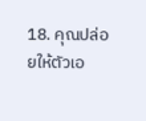18. คุณปล่อยให้ตัวเอ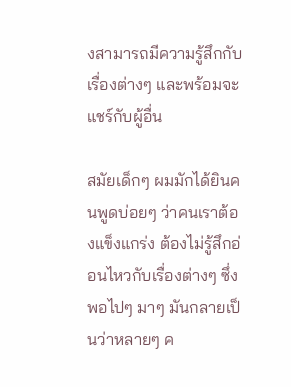งสามารถมีความรู้สึกกับเรื่องต่างๆ และพร้อมจะแชร์กับผู้อื่น

สมัยเด็กๆ ผมมักได้ยินคนพูดบ่อยๆ ว่าคนเราต้องแข็งแกร่ง ต้องไม่รู้สึกอ่อนไหวกับเรื่องต่างๆ ซึ่งพอไปๆ มาๆ มันกลายเป็นว่าหลายๆ ค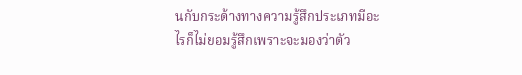นกับกระด้างทางความรู้สึกประเภทมีอะไรก็ไม่ยอมรู้สึกเพราะจะมองว่าตัว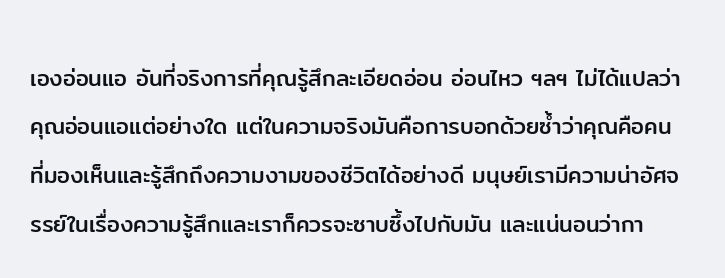เองอ่อนแอ อันที่จริงการที่คุณรู้สึกละเอียดอ่อน อ่อนไหว ฯลฯ ไม่ได้แปลว่าคุณอ่อนแอแต่อย่างใด แต่ในความจริงมันคือการบอกด้วยซ้ำว่าคุณคือคนที่มองเห็นและรู้สึกถึงความงามของชีวิตได้อย่างดี มนุษย์เรามีความน่าอัศจรรย์ในเรื่องความรู้สึกและเราก็ควรจะซาบซึ้งไปกับมัน และแน่นอนว่ากา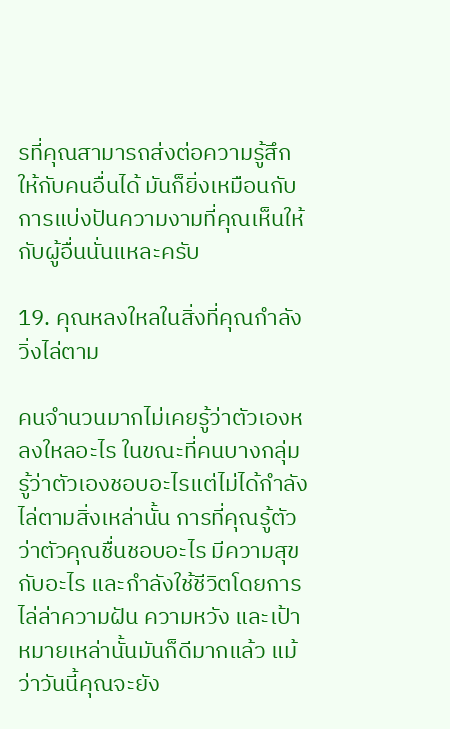รที่คุณสามารถส่งต่อความรู้สึกให้กับคนอื่นได้ มันก็ยิ่งเหมือนกับการแบ่งปันความงามที่คุณเห็นให้กับผู้อื่นนั่นแหละครับ

19. คุณหลงใหลในสิ่งที่คุณกำลังวิ่งไล่ตาม

คนจำนวนมากไม่เคยรู้ว่าตัวเองหลงใหลอะไร ในขณะที่คนบางกลุ่มรู้ว่าตัวเองชอบอะไรแต่ไม่ได้กำลังไล่ตามสิ่งเหล่านั้น การที่คุณรู้ตัวว่าตัวคุณชื่นชอบอะไร มีความสุขกับอะไร และกำลังใช้ชีวิตโดยการไล่ล่าความฝัน ความหวัง และเป้าหมายเหล่านั้นมันก็ดีมากแล้ว แม้ว่าวันนี้คุณจะยัง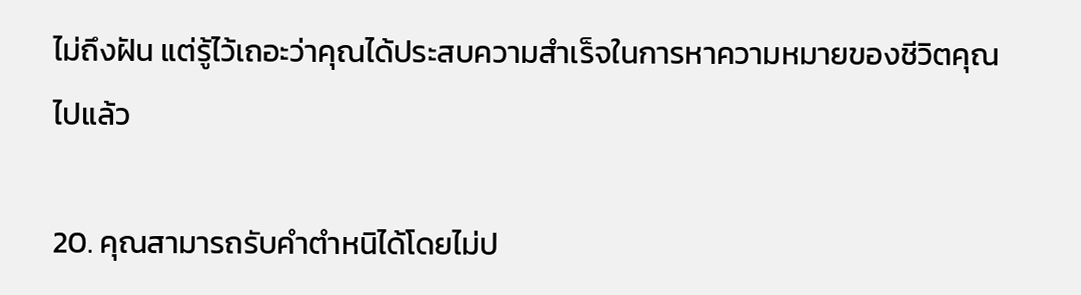ไม่ถึงฝัน แต่รู้ไว้เถอะว่าคุณได้ประสบความสำเร็จในการหาความหมายของชีวิตคุณไปแล้ว

20. คุณสามารถรับคำตำหนิได้โดยไม่ป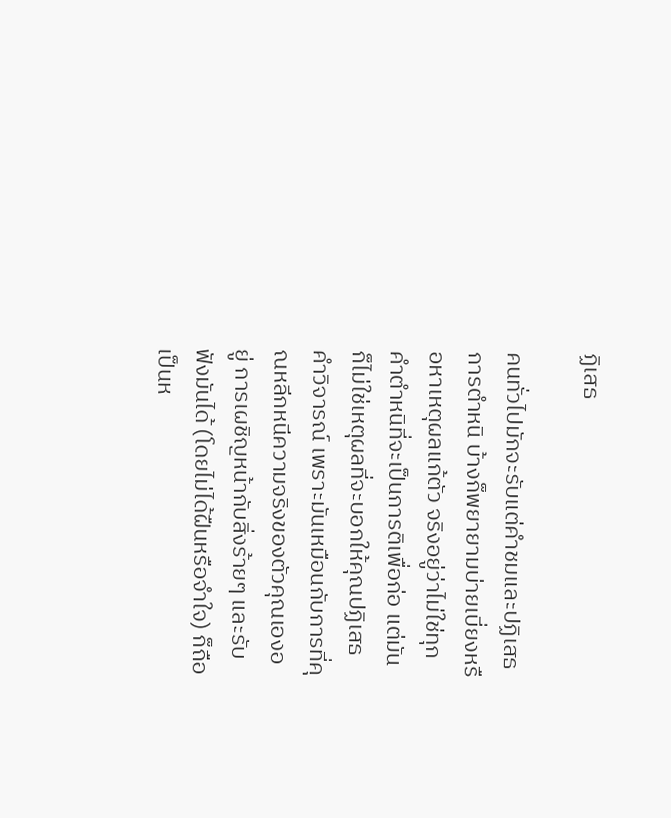ฏิเสธ

คนทั่วไปมักจะรับแต่คำชมและปฏิเสธการตำหนิ บ้างก็พยายามบ่ายเบี่ยงหรือหาเหตุผลแก้ตัว จริงอยู่ว่าไม่ใช่ทุกคำตำหนิที่จะเป็นการติเพื่อก่อ แต่มันก็ไม่ใช่เหตุผลที่จะบอกให้คุณปฏิเสธคำวิจารณ์ เพราะมันเหมือนกับการที่คุณหลีกหนีความจริงของตัวคุณเองอยู่ การเผชิญหน้ากับสิ่งร้ายๆ และรับฟังมันได้ (โดยไม่ได้ฝืนหรือจำใจ) ก็ถือเป็นห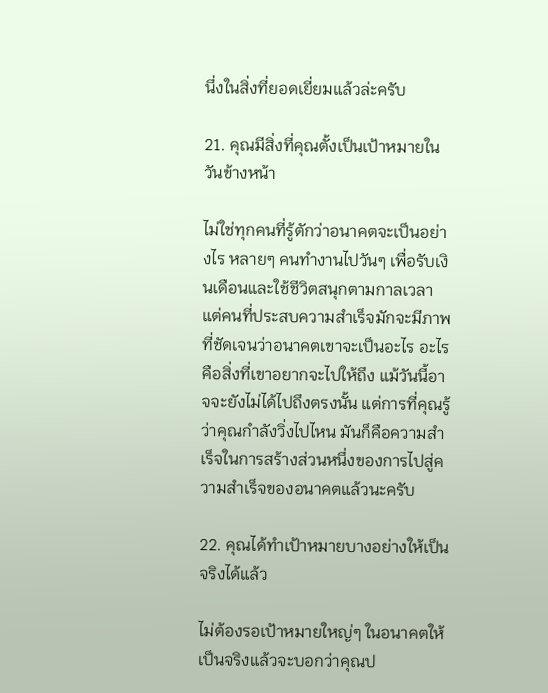นึ่งในสิ่งที่ยอดเยี่ยมแล้วล่ะครับ

21. คุณมีสิ่งที่คุณตั้งเป็นเป้าหมายในวันข้างหน้า

ไม่ใช่ทุกคนที่รู้ตักว่าอนาคตจะเป็นอย่างไร หลายๆ คนทำงานไปวันๆ เพื่อรับเงินเดือนและใช้ชีวิตสนุกตามกาลเวลา แต่คนที่ประสบความสำเร็จมักจะมีภาพที่ชัดเจนว่าอนาคตเขาจะเป็นอะไร อะไรคือสิ่งที่เขาอยากจะไปให้ถึง แม้วันนี้อาจจะยังไม่ได้ไปถึงตรงนั้น แต่การที่คุณรู้ว่าคุณกำลังวิ่งไปไหน มันก็คือความสำเร็จในการสร้างส่วนหนึ่งของการไปสู่ความสำเร็จของอนาคตแล้วนะครับ

22. คุณได้ทำเป้าหมายบางอย่างให้เป็นจริงได้แล้ว

ไม่ต้องรอเป้าหมายใหญ่ๆ ในอนาคตให้เป็นจริงแล้วจะบอกว่าคุณป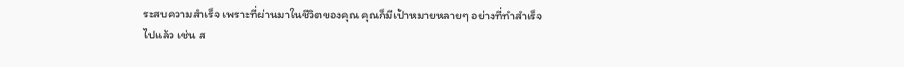ระสบความสำเร็จ เพราะที่ผ่านมาในชีวิตของคุณ คุณก็มีเป้าหมายหลายๆ อย่างที่ทำสำเร็จไปแล้ว เช่น ส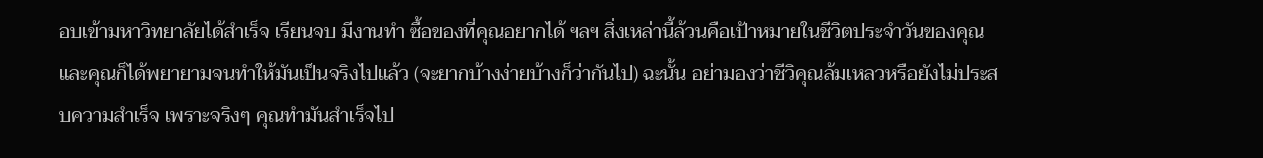อบเข้ามหาวิทยาลัยได้สำเร็จ เรียนจบ มีงานทำ ซื้อของที่คุณอยากได้ ฯลฯ สิ่งเหล่านี้ล้วนคือเป้าหมายในชีวิตประจำวันของคุณและคุณก็ได้พยายามจนทำให้มันเป็นจริงไปแล้ว (จะยากบ้างง่ายบ้างก็ว่ากันไป) ฉะนั้น อย่ามองว่าชีวิคุณล้มเหลวหรือยังไม่ประสบความสำเร็จ เพราะจริงๆ คุณทำมันสำเร็จไป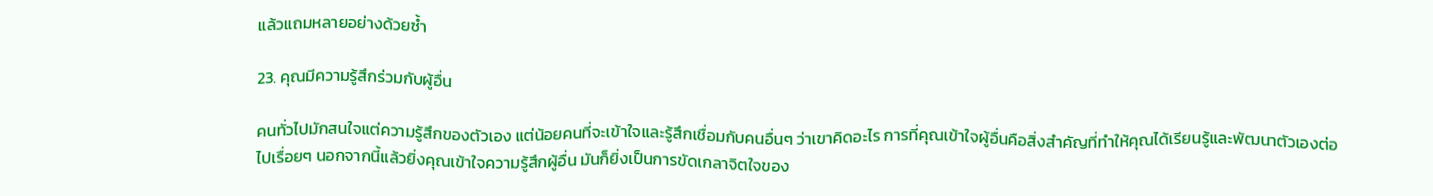แล้วแถมหลายอย่างด้วยซ้ำ

23. คุณมีความรู้สึกร่วมกับผู้อื่น

คนทั่วไปมักสนใจแต่ความรู้สึกของตัวเอง แต่น้อยคนที่จะเข้าใจและรู้สึกเชื่อมกับคนอื่นๆ ว่าเขาคิดอะไร การที่คุณเข้าใจผู้อื่นคือสิ่งสำคัญที่ทำให้คุณได้เรียนรู้และพัฒนาตัวเองต่อไปเรื่อยๆ นอกจากนี้แล้วยิ่งคุณเข้าใจความรู้สึกผู้อื่น มันก็ยิ่งเป็นการขัดเกลาจิตใจของ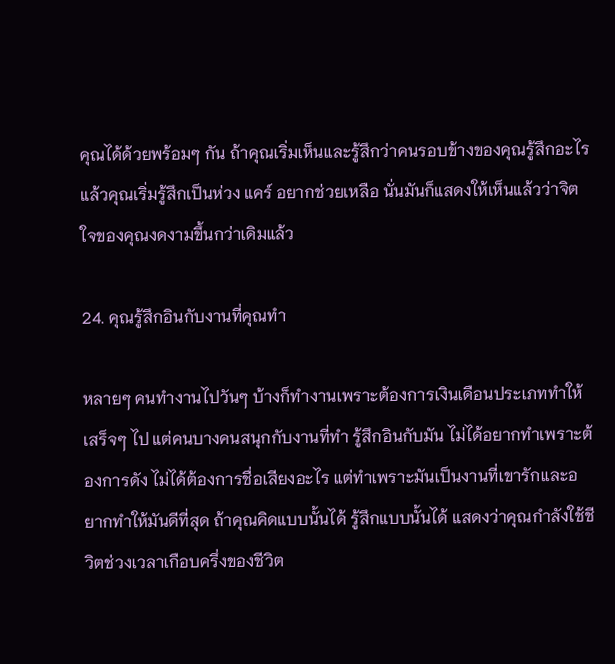คุณได้ด้วยพร้อมๆ กัน ถ้าคุณเริ่มเห็นและรู้สึกว่าคนรอบข้างของคุณรู้สึกอะไรแล้วคุณเริ่มรู้สึกเป็นห่วง แคร์ อยากช่วยเหลือ นั่นมันก็แสดงให้เห็นแล้วว่าจิตใจของคุณงดงามขึ้นกว่าเดิมแล้ว

24. คุณรู้สึกอินกับงานที่คุณทำ

หลายๆ คนทำงานไปวันๆ บ้างก็ทำงานเพราะต้องการเงินเดือนประเภททำให้เสร็จๆ ไป แต่คนบางคนสนุกกับงานที่ทำ รู้สึกอินกับมัน ไม่ได้อยากทำเพราะต้องการดัง ไม่ได้ต้องการชื่อเสียงอะไร แต่ทำเพราะมันเป็นงานที่เขารักและอยากทำให้มันดีที่สุด ถ้าคุณคิดแบบนั้นได้ รู้สึกแบบนั้นได้ แสดงว่าคุณกำลังใช้ชีวิตช่วงเวลาเกือบครึ่งของชีวิต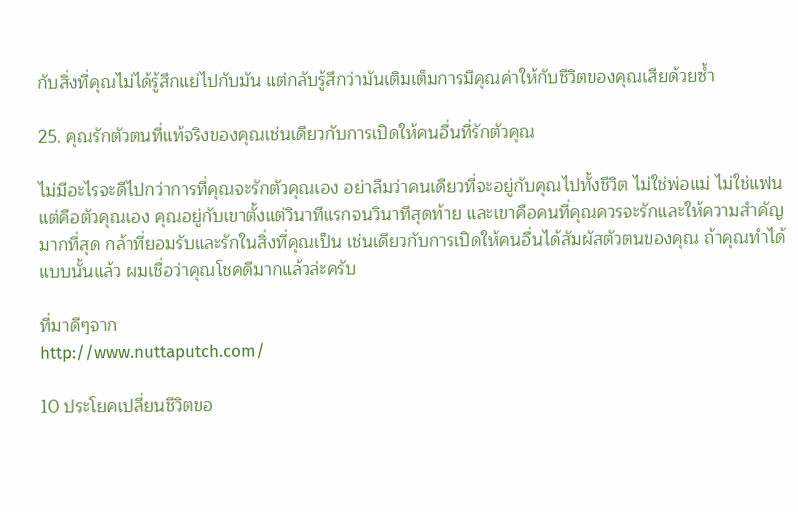กับสิ่งที่คุณไม่ได้รู้สึกแย่ไปกับมัน แต่กลับรู้สึกว่ามันเติมเต็มการมีคุณค่าให้กับชีวิตของคุณเสียด้วยซ้ำ

25. คุณรักตัวตนที่แท้จริงของคุณเช่นเดียวกับการเปิดให้คนอื่นที่รักตัวคุณ

ไม่มีอะไรจะดีไปกว่าการที่คุณจะรักตัวคุณเอง อย่าลืมว่าคนเดียวที่จะอยู่กับคุณไปทั้งชีวิต ไม่ใช่พ่อแม่ ไม่ใช่แฟน แต่คือตัวคุณเอง คุณอยู่กับเขาตั้งแต่วินาทีแรกจนวินาทีสุดท้าย และเขาคือคนที่คุณควรจะรักและให้ความสำคัญมากที่สุด กล้าที่ยอมรับและรักในสิ่งที่คุณเป็น เช่นเดียวกับการเปิดให้คนอื่นได้สัมผัสตัวตนของคุณ ถ้าคุณทำได้แบบนั้นแล้ว ผมเชื่อว่าคุณโชคดีมากแล้วล่ะครับ

ที่มาดีๆจาก
http://www.nuttaputch.com/

10 ประโยคเปลี่ยนชีวิตขอ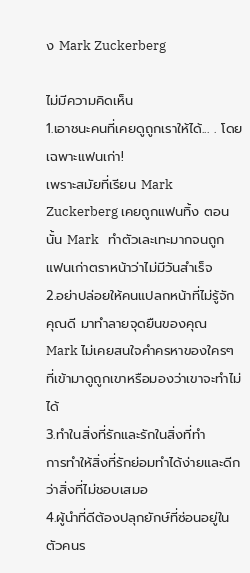ง Mark Zuckerberg

ไม่มีความคิดเห็น
1.เอาชนะคนที่เคยดูถูกเราให้ได้... . โดยเฉพาะแฟนเก่า!
เพราะสมัยที่เรียน Mark Zuckerberg เคยถูกแฟนทิ้ง ตอนนั้น Mark   ทำตัวเละเทะมากจนถูกแฟนเก่าตราหน้าว่าไม่มีวันสำเร็จ
2.อย่าปล่อยให้คนแปลกหน้าที่ไม่รู้จักคุณดี มาทำลายจุดยืนของคุณ
Mark ไม่เคยสนใจคำครหาของใครๆที่เข้ามาดูถูกเขาหรือมองว่าเขาจะทำไม่ได้
3.ทำในสิ่งที่รักและรักในสิ่งที่ทำ
การทำให้สิ่งที่รักย่อมทำได้ง่ายและดีกว่าสิ่งที่ไม่ชอบเสมอ
4.ผู้นำที่ดีต้องปลุกยักษ์ที่ซ่อนอยู่ในตัวคนร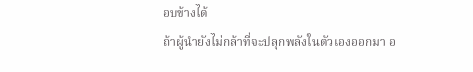อบข้างได้
ถ้าผู้นำยังไม่กล้าที่จะปลุกพลังในตัวเองออกมา อ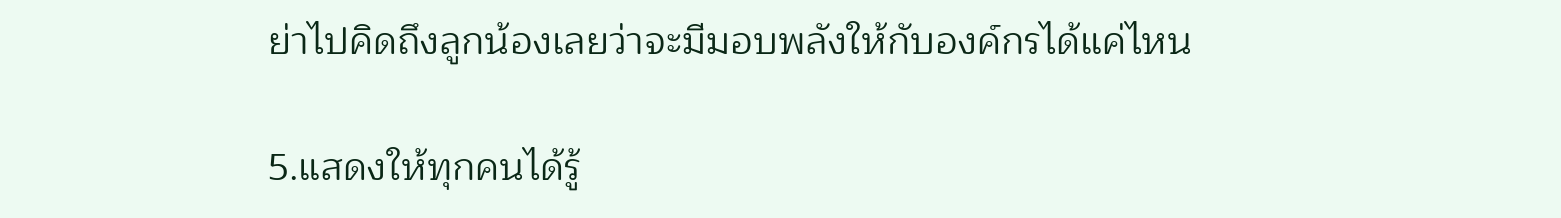ย่าไปคิดถึงลูกน้องเลยว่าจะมีมอบพลังให้กับองค์กรได้แค่ไหน

5.แสดงให้ทุกคนได้รู้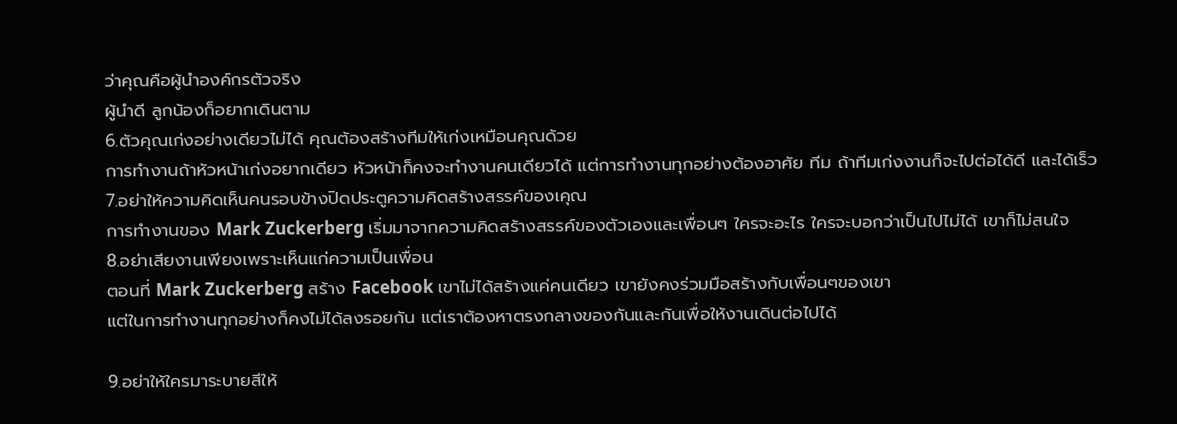ว่าคุณคือผู้นำองค์กรตัวจริง
ผู้นำดี ลูกน้องก็อยากเดินตาม
6.ตัวคุณเก่งอย่างเดียวไม่ได้ คุณต้องสร้างทีมให้เก่งเหมือนคุณด้วย
การทำงานถ้าหัวหน้าเก่งอยากเดียว หัวหน้าก็คงจะทำงานคนเดียวได้ แต่การทำงานทุกอย่างต้องอาศัย ทีม ถ้าทีมเก่งงานก็จะไปต่อได้ดี และได้เร็ว
7.อย่าให้ความคิดเห็นคนรอบข้างปิดประตูความคิดสร้างสรรค์ของเคุณ
การทำงานของ Mark Zuckerberg เริ่มมาจากความคิดสร้างสรรค์ของตัวเองและเพื่อนๆ ใครจะอะไร ใครจะบอกว่าเป็นไปไม่ได้ เขาก็ไม่สนใจ
8.อย่าเสียงานเพียงเพราะเห็นแก่ความเป็นเพื่อน
ตอนที่ Mark Zuckerberg สร้าง Facebook เขาไม่ได้สร้างแค่คนเดียว เขายังคงร่วมมือสร้างกับเพื่อนๆของเขา
แต่ในการทำงานทุกอย่างก็คงไม่ได้ลงรอยกัน แต่เราต้องหาตรงกลางของกันและกันเพื่อให้งานเดินต่อไปได้

9.อย่าให้ใครมาระบายสีให้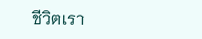ชีวิตเรา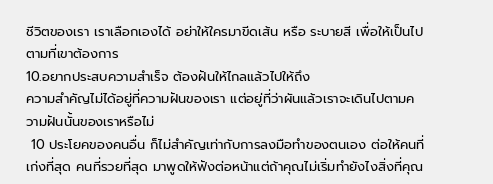ชีวิตของเรา เราเลือกเองได้ อย่าให้ใครมาขีดเส้น หรือ ระบายสี เพื่อให้เป็นไปตามที่เขาต้องการ
10.อยากประสบความสำเร็จ ต้องฝันให้ไกลแล้วไปให้ถึง
ความสำคัญไม่ได้อยู่ที่ความฝันของเรา แต่อยู่ที่ว่าผันแล้วเราจะเดินไปตามความฝันนั้นของเราหรือไม่
 10 ประโยคของคนอื่น ก็ไม่สำคัญเท่ากับการลงมือทำของตนเอง ต่อให้คนที่เก่งที่สุด คนที่รวยที่สุด มาพูดให้ฟังต่อหน้าแต่ถ้าคุณไม่เริ่มทำยังไงสิ่งที่คุณ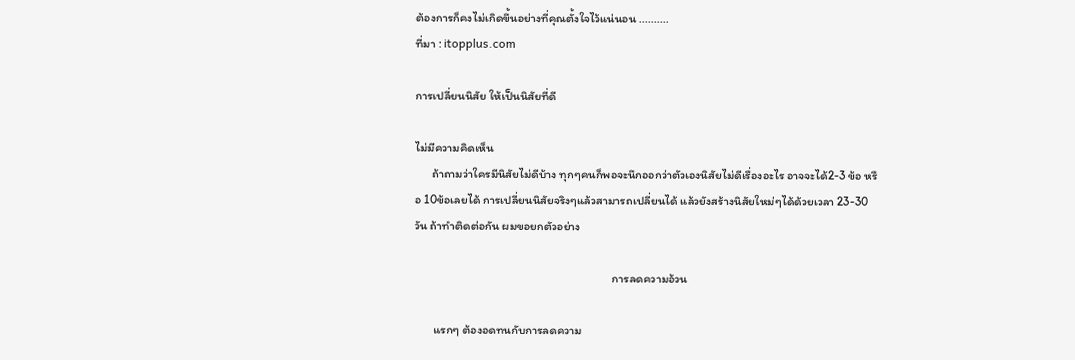ต้องการก็คงไม่เกิดขึ้นอย่างที่คุณตั้งใจไว้แน่นอน ..........
ที่มา : itopplus.com

การเปลี่ยนนิสัย ให้เป็นนิสัยที่ดี

ไม่มีความคิดเห็น
      ถ้าถามว่าใครมีนิสัยไม่ดีบ้าง ทุกๆคนก็พอจะนึกออกว่าตัวเองนิสัยไม่ดีเรื่องอะไร อาจจะได้2-3 ข้อ หรือ 10ข้อเลยได้ การเปลี่ยนนิสัยจริงๆแล้วสามารถเปลี่ยนได้ แล้วยังสร้างนิสัยใหม่ๆได้ด้วยเวลา 23-30 วัน ถ้าทำติดต่อกัน ผมขอยกตัวอย่าง

                                                                         การลดความอ้วน

       แรกๆ ต้องอดทนกับการลดความ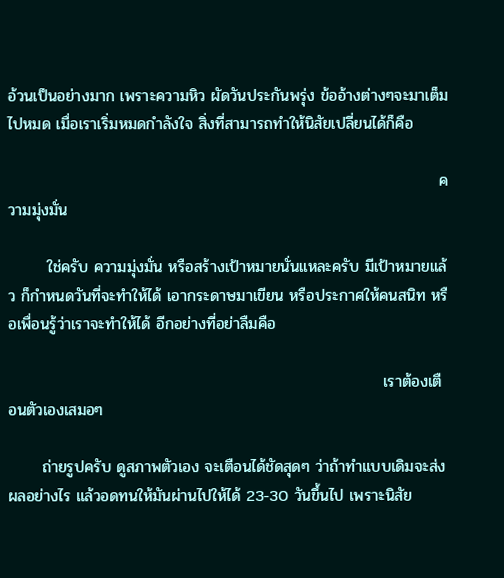อ้วนเป็นอย่างมาก เพราะความหิว ผัดวันประกันพรุ่ง ข้ออ้างต่างๆจะมาเต็มไปหมด เมื่อเราเริ่มหมดกำลังใจ สิ่งที่สามารถทำให้นิสัยเปลี่ยนได้ก็คือ

                                                                             ความมุ่งมั่น

       ใช่ครับ ความมุ่งมั่น หรือสร้างเป้าหมายนั่นแหละครับ มีเป้าหมายแล้ว ก็กำหนดวันที่จะทำให้ได้ เอากระดาษมาเขียน หรือประกาศให้คนสนิท หรือเพื่อนรู้ว่าเราจะทำให้ได้ อีกอย่างที่อย่าลืมคือ

                                                                   เราต้องเตือนตัวเองเสมอๆ

      ถ่ายรูปครับ ดูสภาพตัวเอง จะเตือนได้ชัดสุดๆ ว่าถ้าทำแบบเดิมจะส่งผลอย่างไร แล้วอดทนให้มันผ่านไปให้ได้ 23-30 วันขึ้นไป เพราะนิสัย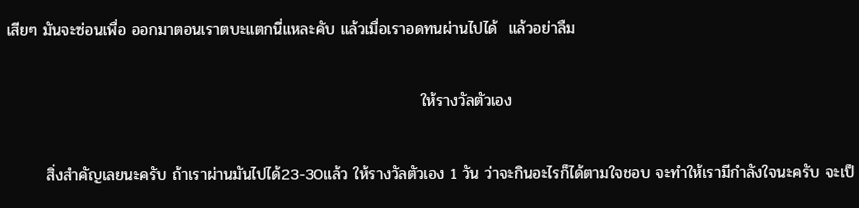เสียๆ มันจะซ่อนเพื่อ ออกมาตอนเราตบะแตกนี่แหละคับ แล้วเมื่อเราอดทนผ่านไปได้  แล้วอย่าลืม

                                                                          ให้รางวัลตัวเอง

       สิ่งสำคัญเลยนะครับ ถ้าเราผ่านมันไปได้23-30แล้ว ให้รางวัลตัวเอง 1 วัน ว่าจะกินอะไรก็ได้ตามใจชอบ จะทำให้เรามีกำลังใจนะครับ จะเป็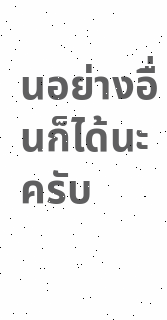นอย่างอื่นก็ได้นะครับ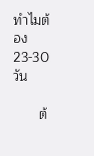ทำไมต้อง 23-30วัน

       ต้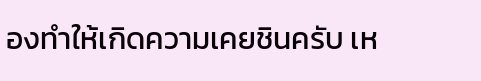องทำให้เกิดความเคยชินครับ เห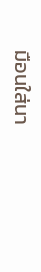มือนใส่นา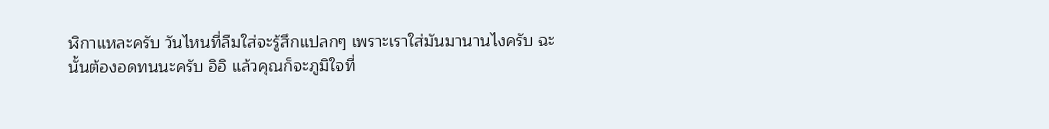ฬิกาแหละครับ วันไหนที่ลืมใส่จะรู้สึกแปลกๆ เพราะเราใส่มันมานานไงครับ ฉะนั้นต้องอดทนนะครับ อิอิ แล้วคุณก็จะภูมิใจที่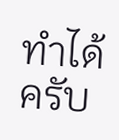ทำได้ครับ